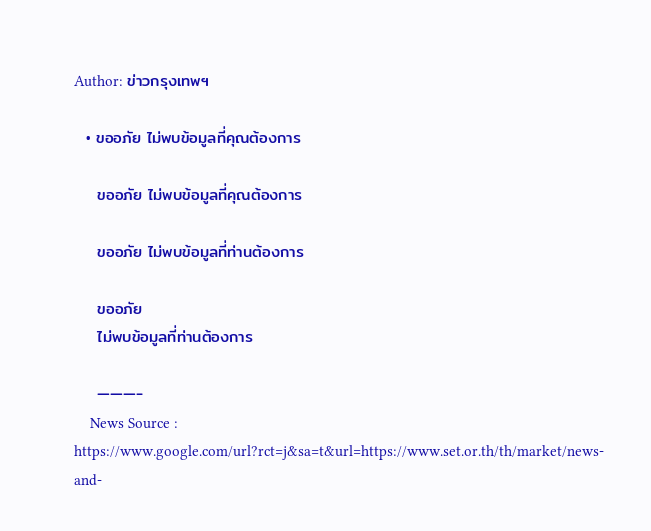Author: ข่าวกรุงเทพฯ

  • ขออภัย ไม่พบข้อมูลที่คุณต้องการ

    ขออภัย ไม่พบข้อมูลที่คุณต้องการ

    ขออภัย ไม่พบข้อมูลที่ท่านต้องการ

    ขออภัย
    ไม่พบข้อมูลที่ท่านต้องการ

    ———-
    News Source : https://www.google.com/url?rct=j&sa=t&url=https://www.set.or.th/th/market/news-and-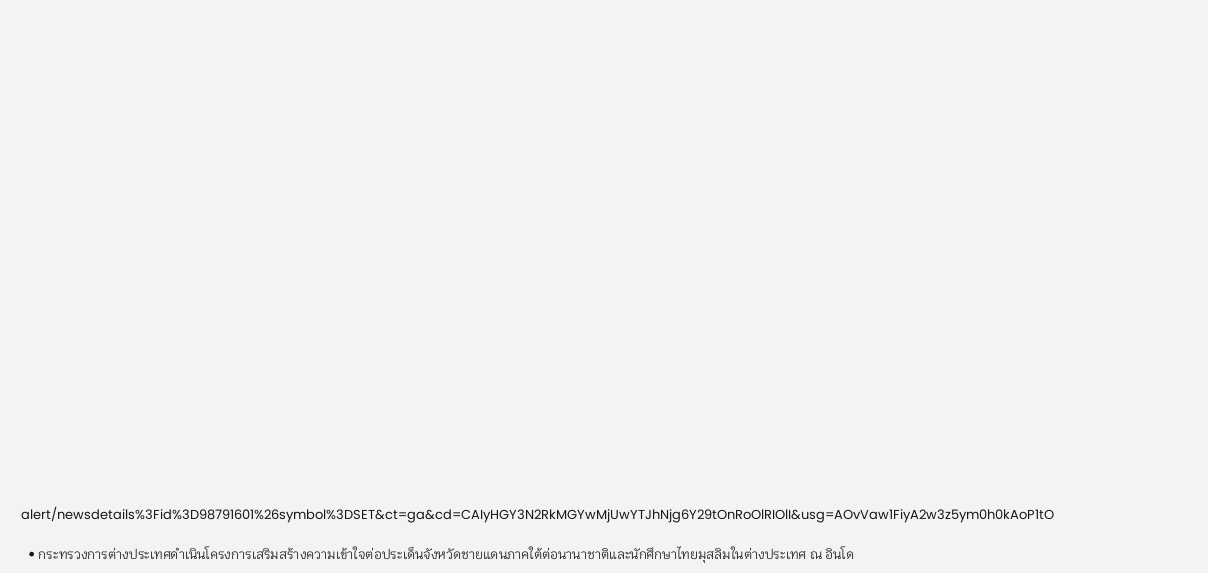alert/newsdetails%3Fid%3D98791601%26symbol%3DSET&ct=ga&cd=CAIyHGY3N2RkMGYwMjUwYTJhNjg6Y29tOnRoOlRIOlI&usg=AOvVaw1FiyA2w3z5ym0h0kAoP1tO

  • กระทรวงการต่างประเทศดำเนินโครงการเสริมสร้างความเข้าใจต่อประเด็นจังหวัดชายแดนภาคใต้ต่อนานาชาติและนักศึกษาไทยมุสลิมในต่างประเทศ ณ อินโด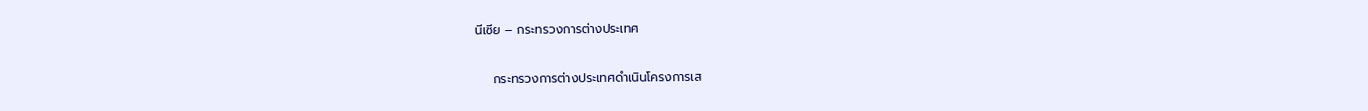นีเซีย – กระทรวงการต่างประเทศ

    กระทรวงการต่างประเทศดำเนินโครงการเส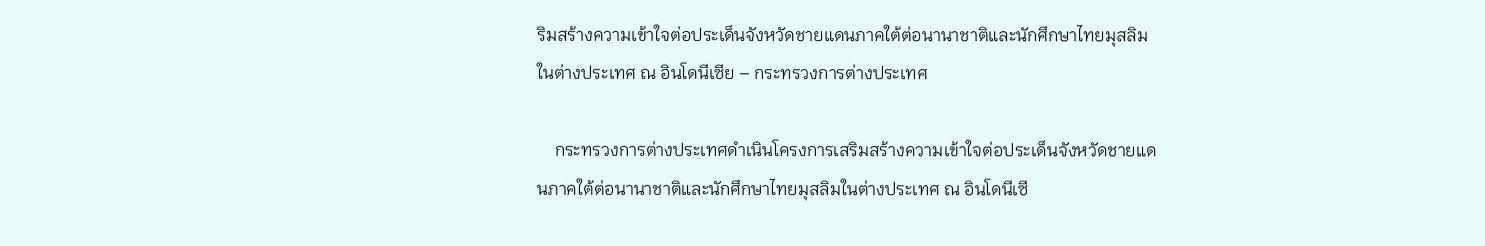ริมสร้างความเข้าใจต่อประเด็นจังหวัดชายแดนภาคใต้ต่อนานาชาติและนักศึกษาไทยมุสลิมในต่างประเทศ ณ อินโดนีเซีย – กระทรวงการต่างประเทศ

    กระทรวงการต่างประเทศดำเนินโครงการเสริมสร้างความเข้าใจต่อประเด็นจังหวัดชายแดนภาคใต้ต่อนานาชาติและนักศึกษาไทยมุสลิมในต่างประเทศ ณ อินโดนีเซี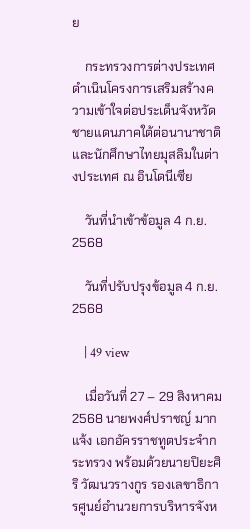ย

    กระทรวงการต่างประเทศดำเนินโครงการเสริมสร้างความเข้าใจต่อประเด็นจังหวัดชายแดนภาคใต้ต่อนานาชาติและนักศึกษาไทยมุสลิมในต่างประเทศ ณ อินโดนีเซีย

    วันที่นำเข้าข้อมูล 4 ก.ย. 2568

    วันที่ปรับปรุงข้อมูล 4 ก.ย. 2568

    | 49 view

    เมื่อวันที่ 27 – 29 สิงหาคม 2568 นายพงศ์ปราชญ์ มากแจ้ง เอกอัครราชทูตประจำกระทรวง พร้อมด้วยนายปิยะศิริ วัฒนวรางกูร รองเลขาธิการศูนย์อำนวยการบริหารจังห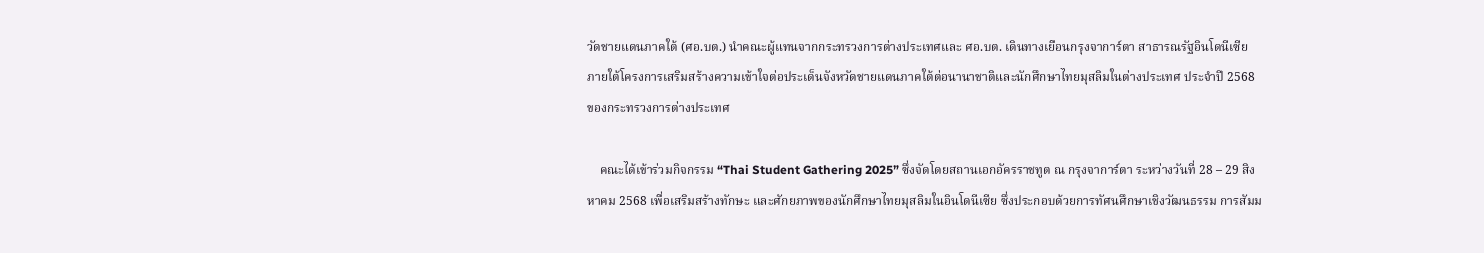วัดชายแดนภาคใต้ (ศอ.บต.) นำคณะผู้แทนจากกระทรวงการต่างประเทศและ ศอ.บต. เดินทางเยือนกรุงจาการ์ตา สาธารณรัฐอินโดนีเซีย ภายใต้โครงการเสริมสร้างความเข้าใจต่อประเด็นจังหวัดชายแดนภาคใต้ต่อนานาชาติและนักศึกษาไทยมุสลิมในต่างประเทศ ประจำปี 2568 ของกระทรวงการต่างประเทศ

    คณะได้เข้าร่วมกิจกรรม “Thai Student Gathering 2025” ซึ่งจัดโดยสถานเอกอัครราชทูต ณ กรุงจาการ์ตา ระหว่างวันที่ 28 – 29 สิงหาคม 2568 เพื่อเสริมสร้างทักษะ และศักยภาพของนักศึกษาไทยมุสลิมในอินโดนีเซีย ซึ่งประกอบด้วยการทัศนศึกษาเชิงวัฒนธรรม การสัมม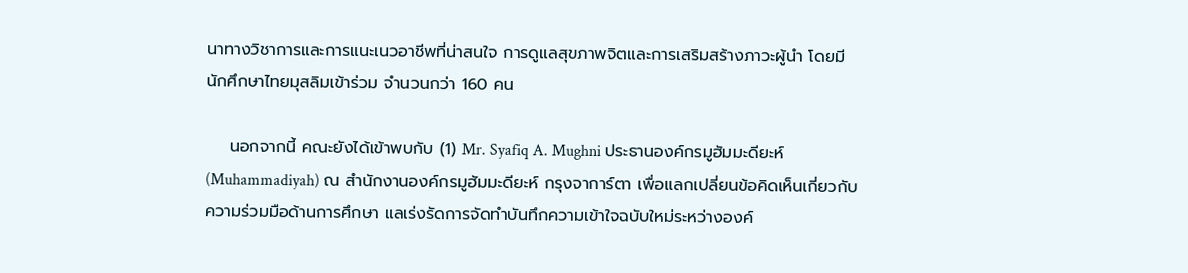นาทางวิชาการและการแนะเนวอาชีพที่น่าสนใจ การดูแลสุขภาพจิตและการเสริมสร้างภาวะผู้นำ โดยมีนักศึกษาไทยมุสลิมเข้าร่วม จำนวนกว่า 160 คน

    นอกจากนี้ คณะยังได้เข้าพบกับ (1) Mr. Syafiq A. Mughni ประธานองค์กรมูฮัมมะดียะห์ (Muhammadiyah) ณ สำนักงานองค์กรมูฮัมมะดียะห์ กรุงจาการ์ตา เพื่อแลกเปลี่ยนข้อคิดเห็นเกี่ยวกับความร่วมมือด้านการศึกษา แลเร่งรัดการจัดทำบันทึกความเข้าใจฉบับใหม่ระหว่างองค์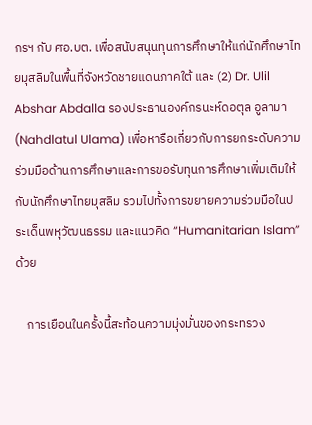กรฯ กับ ศอ.บต. เพื่อสนับสนุนทุนการศึกษาให้แก่นักศึกษาไทยมุสลิมในพื้นที่จังหวัดชายแดนภาคใต้ และ (2) Dr. Ulil Abshar Abdalla รองประธานองค์กรนะห์ดอตุล อูลามา (Nahdlatul Ulama) เพื่อหารือเกี่ยวกับการยกระดับความร่วมมือด้านการศึกษาและการขอรับทุนการศึกษาเพิ่มเติมให้กับนักศึกษาไทยมุสลิม รวมไปทั้งการขยายความร่วมมือในประเด็นพหุวัฒนธรรม และแนวคิด “Humanitarian Islam” ด้วย

    การเยือนในครั้งนี้สะท้อนความมุ่งมั่นของกระทรวง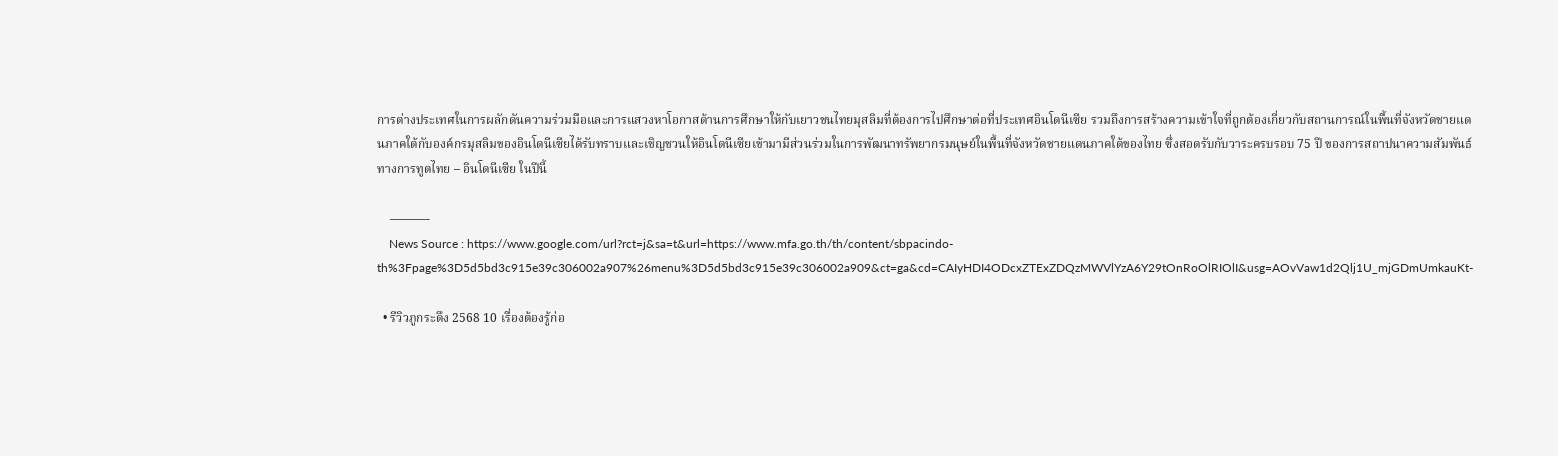การต่างประเทศในการผลักดันความร่วมมือและการแสวงหาโอกาสด้านการศึกษาให้กับเยาวชนไทยมุสลิมที่ต้องการไปศึกษาต่อที่ประเทศอินโดนีเซีย รวมถึงการสร้างความเข้าใจที่ถูกต้องเกี่ยวกับสถานการณ์ในพื้นที่จังหวัดชายแดนภาคใต้กับองค์กรมุสลิมของอินโดนีเซียได้รับทราบและเชิญชวนให้อินโดนีเซียเข้ามามีส่วนร่วมในการพัฒนาทรัพยากรมนุษย์ในพื้นที่จังหวัดชายแดนภาคใต้ของไทย ซึ่งสอดรับกับวาระครบรอบ 75 ปี ของการสถาปนาความสัมพันธ์ทางการทูตไทย – อินโดนีเซีย ในปีนี้

    ———-
    News Source : https://www.google.com/url?rct=j&sa=t&url=https://www.mfa.go.th/th/content/sbpacindo-th%3Fpage%3D5d5bd3c915e39c306002a907%26menu%3D5d5bd3c915e39c306002a909&ct=ga&cd=CAIyHDI4ODcxZTExZDQzMWVlYzA6Y29tOnRoOlRIOlI&usg=AOvVaw1d2Qlj1U_mjGDmUmkauKt-

  • รีวิวภูกระดึง 2568 10 เรื่องต้องรู้ก่อ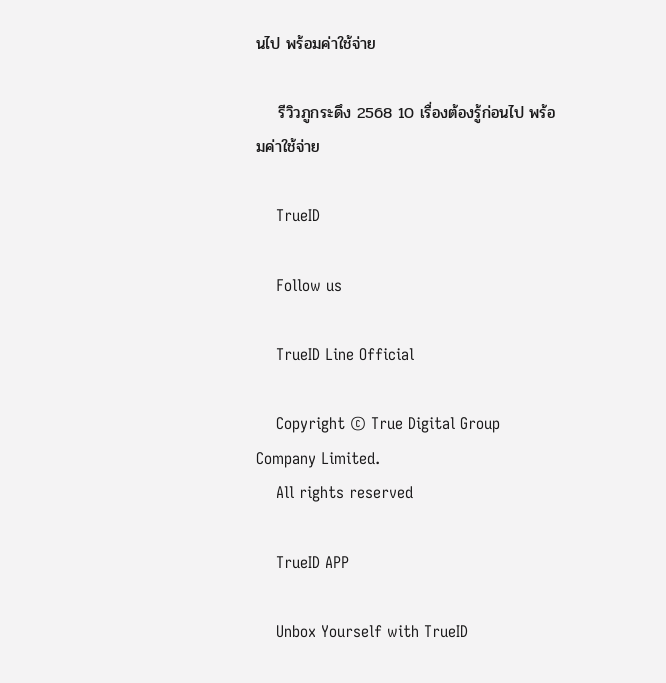นไป พร้อมค่าใช้จ่าย

    รีวิวภูกระดึง 2568 10 เรื่องต้องรู้ก่อนไป พร้อมค่าใช้จ่าย

    TrueID

    Follow us

    TrueID Line Official

    Copyright © True Digital Group Company Limited.
    All rights reserved

    TrueID APP

    Unbox Yourself with TrueID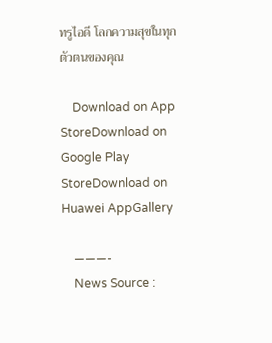ทรูไอดี โลกความสุขในทุกตัวตนของคุณ

    Download on App StoreDownload on Google Play StoreDownload on Huawei AppGallery

    ———-
    News Source :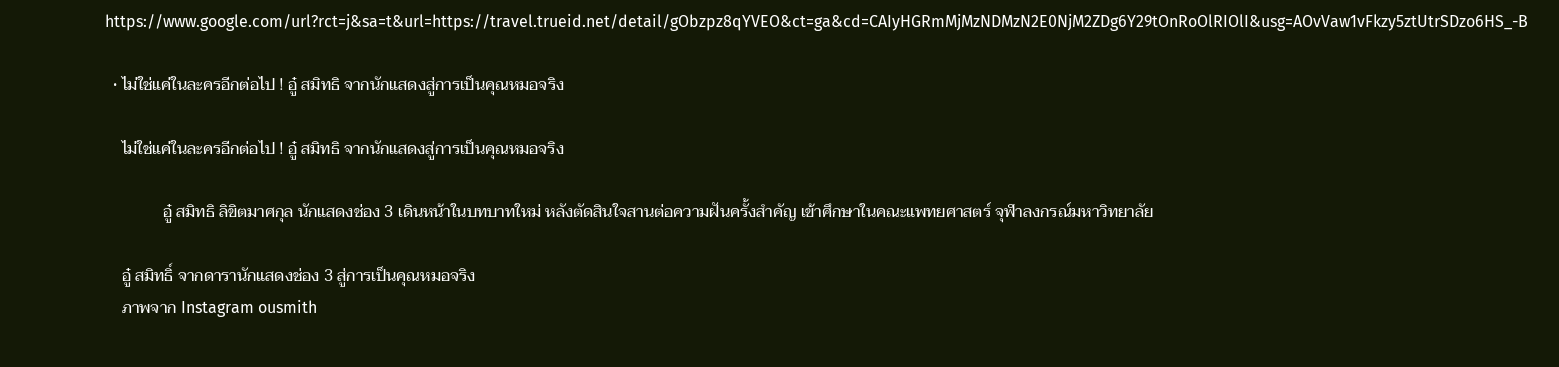https://www.google.com/url?rct=j&sa=t&url=https://travel.trueid.net/detail/gObzpz8qYVEO&ct=ga&cd=CAIyHGRmMjMzNDMzN2E0NjM2ZDg6Y29tOnRoOlRIOlI&usg=AOvVaw1vFkzy5ztUtrSDzo6HS_-B

  • ไม่ใช่แค่ในละครอีกต่อไป ! อู๋ สมิทธิ จากนักแสดงสู่การเป็นคุณหมอจริง

    ไม่ใช่แค่ในละครอีกต่อไป ! อู๋ สมิทธิ จากนักแสดงสู่การเป็นคุณหมอจริง

              อู๋ สมิทธิ ลิขิตมาศกุล นักแสดงช่อง 3 เดินหน้าในบทบาทใหม่ หลังตัดสินใจสานต่อความฝันครั้งสำคัญ เข้าศึกษาในคณะแพทยศาสตร์ จุฬาลงกรณ์มหาวิทยาลัย

    อู๋ สมิทธิ์ จากดารานักแสดงช่อง 3 สู่การเป็นคุณหมอจริง
    ภาพจาก Instagram ousmith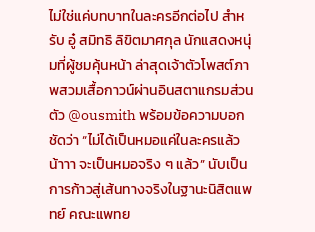ไม่ใช่แค่บทบาทในละครอีกต่อไป สำหรับ อู๋ สมิทธิ ลิขิตมาศกุล นักแสดงหนุ่มที่ผู้ชมคุ้นหน้า ล่าสุดเจ้าตัวโพสต์ภาพสวมเสื้อกาวน์ผ่านอินสตาแกรมส่วนตัว @ousmith พร้อมข้อความบอกชัดว่า “ไม่ได้เป็นหมอแค่ในละครแล้วน้าาา จะเป็นหมอจริง ๆ แล้ว” นับเป็นการก้าวสู่เส้นทางจริงในฐานะนิสิตแพทย์ คณะแพทย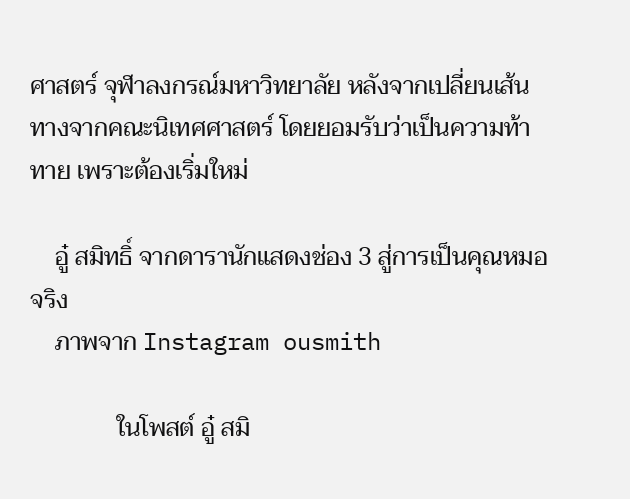ศาสตร์ จุฬาลงกรณ์มหาวิทยาลัย หลังจากเปลี่ยนเส้นทางจากคณะนิเทศศาสตร์ โดยยอมรับว่าเป็นความท้าทาย เพราะต้องเริ่มใหม่

    อู๋ สมิทธิ์ จากดารานักแสดงช่อง 3 สู่การเป็นคุณหมอจริง
    ภาพจาก Instagram ousmith

              ในโพสต์ อู๋ สมิ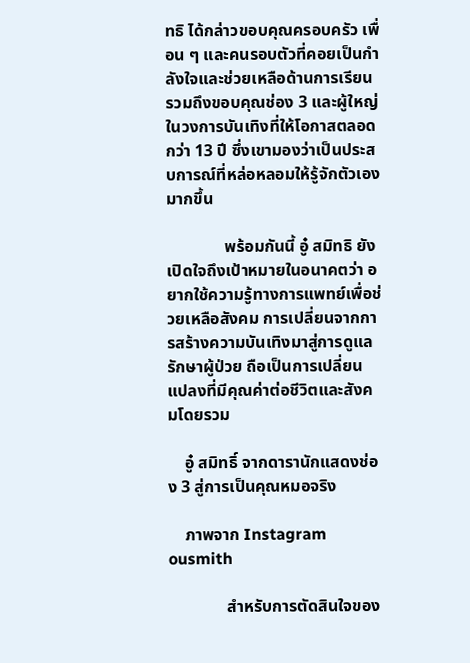ทธิ ได้กล่าวขอบคุณครอบครัว เพื่อน ๆ และคนรอบตัวที่คอยเป็นกำลังใจและช่วยเหลือด้านการเรียน รวมถึงขอบคุณช่อง 3 และผู้ใหญ่ในวงการบันเทิงที่ให้โอกาสตลอดกว่า 13 ปี ซึ่งเขามองว่าเป็นประสบการณ์ที่หล่อหลอมให้รู้จักตัวเองมากขึ้น

              พร้อมกันนี้ อู๋ สมิทธิ ยังเปิดใจถึงเป้าหมายในอนาคตว่า อยากใช้ความรู้ทางการแพทย์เพื่อช่วยเหลือสังคม การเปลี่ยนจากการสร้างความบันเทิงมาสู่การดูแลรักษาผู้ป่วย ถือเป็นการเปลี่ยนแปลงที่มีคุณค่าต่อชีวิตและสังคมโดยรวม

    อู๋ สมิทธิ์ จากดารานักแสดงช่อง 3 สู่การเป็นคุณหมอจริง

    ภาพจาก Instagram ousmith

              สำหรับการตัดสินใจของ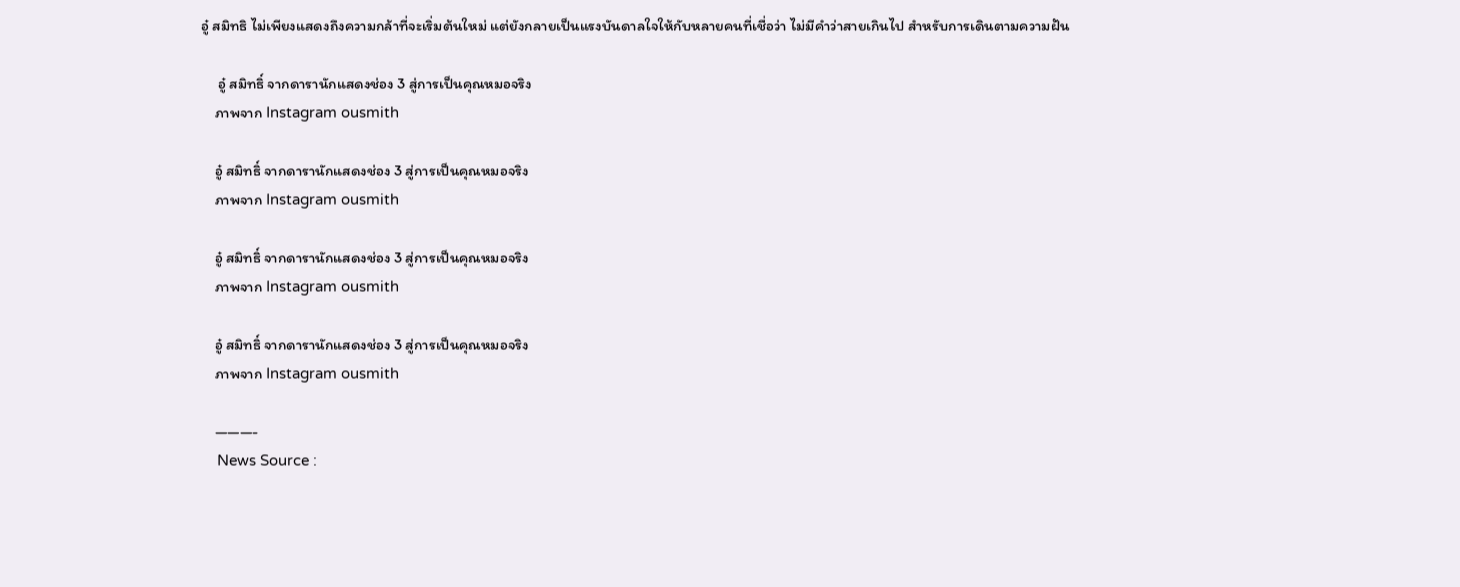อู๋ สมิทธิ ไม่เพียงแสดงถึงความกล้าที่จะเริ่มต้นใหม่ แต่ยังกลายเป็นแรงบันดาลใจให้กับหลายคนที่เชื่อว่า ไม่มีคำว่าสายเกินไป สำหรับการเดินตามความฝัน

     อู๋ สมิทธิ์ จากดารานักแสดงช่อง 3 สู่การเป็นคุณหมอจริง
    ภาพจาก Instagram ousmith

    อู๋ สมิทธิ์ จากดารานักแสดงช่อง 3 สู่การเป็นคุณหมอจริง
    ภาพจาก Instagram ousmith

    อู๋ สมิทธิ์ จากดารานักแสดงช่อง 3 สู่การเป็นคุณหมอจริง
    ภาพจาก Instagram ousmith

    อู๋ สมิทธิ์ จากดารานักแสดงช่อง 3 สู่การเป็นคุณหมอจริง
    ภาพจาก Instagram ousmith

    ———-
    News Source :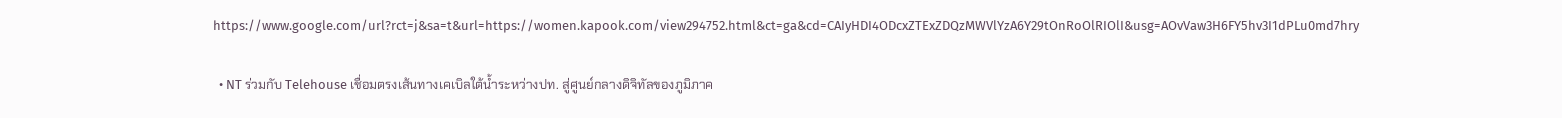https://www.google.com/url?rct=j&sa=t&url=https://women.kapook.com/view294752.html&ct=ga&cd=CAIyHDI4ODcxZTExZDQzMWVlYzA6Y29tOnRoOlRIOlI&usg=AOvVaw3H6FY5hv3I1dPLu0md7hry

  • NT ร่วมกับ Telehouse เชื่อมตรงเส้นทางเคเบิลใต้น้ำระหว่างปท. สู่ศูนย์กลางดิจิทัลของภูมิภาค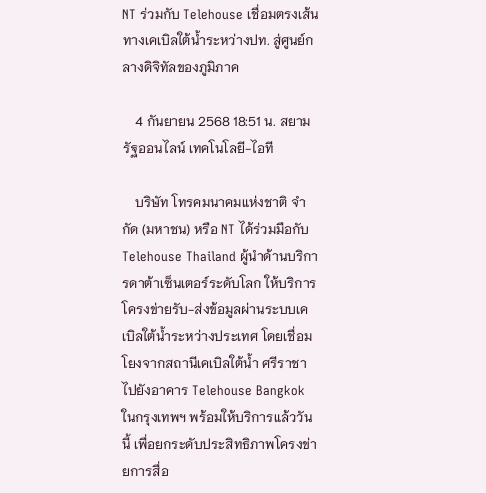NT ร่วมกับ Telehouse เชื่อมตรงเส้นทางเคเบิลใต้น้ำระหว่างปท. สู่ศูนย์กลางดิจิทัลของภูมิภาค

    4 กันยายน 2568 18:51 น. สยามรัฐออนไลน์ เทคโนโลยี-ไอที

    บริษัท โทรคมนาคมแห่งชาติ จำกัด (มหาชน) หรือ NT ได้ร่วมมือกับ Telehouse Thailand ผู้นำด้านบริการดาต้าเซ็นเตอร์ระดับโลก ให้บริการโครงข่ายรับ-ส่งข้อมูลผ่านระบบเคเบิลใต้น้ำระหว่างประเทศ โดยเชื่อมโยงจากสถานีเคเบิลใต้น้ำ ศรีราชา ไปยังอาคาร Telehouse Bangkok ในกรุงเทพฯ พร้อมให้บริการแล้ววันนี้ เพื่อยกระดับประสิทธิภาพโครงข่ายการสื่อ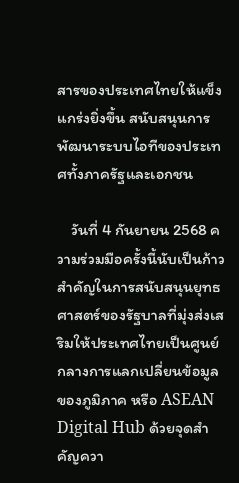สารของประเทศไทยให้แข็งแกร่งยิ่งขึ้น สนับสนุนการพัฒนาระบบไอทีของประเทศทั้งภาครัฐและเอกชน

    วันที่ 4 กันยายน 2568 ความร่วมมือครั้งนี้นับเป็นก้าวสำคัญในการสนับสนุนยุทธศาสตร์ของรัฐบาลที่มุ่งส่งเสริมให้ประเทศไทยเป็นศูนย์กลางการแลกเปลี่ยนข้อมูลของภูมิภาค หรือ ASEAN Digital Hub ด้วยจุดสำคัญควา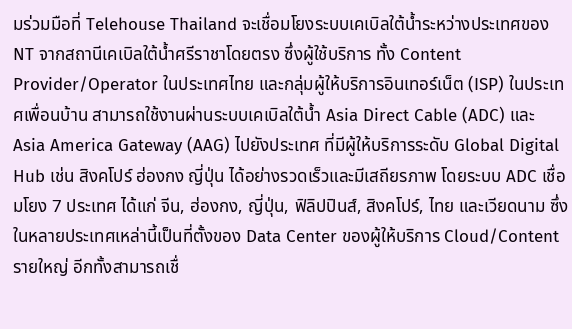มร่วมมือที่ Telehouse Thailand จะเชื่อมโยงระบบเคเบิลใต้น้ำระหว่างประเทศของ NT จากสถานีเคเบิลใต้น้ำศรีราชาโดยตรง ซึ่งผู้ใช้บริการ ทั้ง Content Provider/Operator ในประเทศไทย และกลุ่มผู้ให้บริการอินเทอร์เน็ต (ISP) ในประเทศเพื่อนบ้าน สามารถใช้งานผ่านระบบเคเบิลใต้น้ำ Asia Direct Cable (ADC) และ Asia America Gateway (AAG) ไปยังประเทศ ที่มีผู้ให้บริการระดับ Global Digital Hub เช่น สิงคโปร์ ฮ่องกง ญี่ปุ่น ได้อย่างรวดเร็วและมีเสถียรภาพ โดยระบบ ADC เชื่อมโยง 7 ประเทศ ได้แก่ จีน, ฮ่องกง, ญี่ปุ่น, ฟิลิปปินส์, สิงคโปร์, ไทย และเวียดนาม ซึ่งในหลายประเทศเหล่านี้เป็นที่ตั้งของ Data Center ของผู้ให้บริการ Cloud/Content รายใหญ่ อีกทั้งสามารถเชื่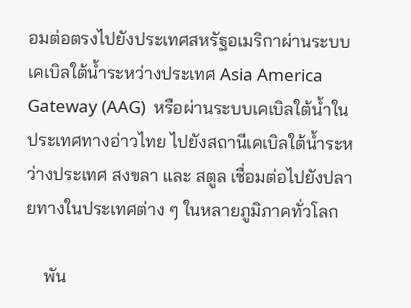อมต่อตรงไปยังประเทศสหรัฐอเมริกาผ่านระบบเคเบิลใต้น้ำระหว่างประเทศ Asia America Gateway (AAG)  หรือผ่านระบบเคเบิลใต้น้ำในประเทศทางอ่าวไทย ไปยังสถานีเคเบิลใต้น้ำระหว่างประเทศ สงขลา และ สตูล เชื่อมต่อไปยังปลายทางในประเทศต่าง ๆ ในหลายภูมิภาคทั่วโลก

    พัน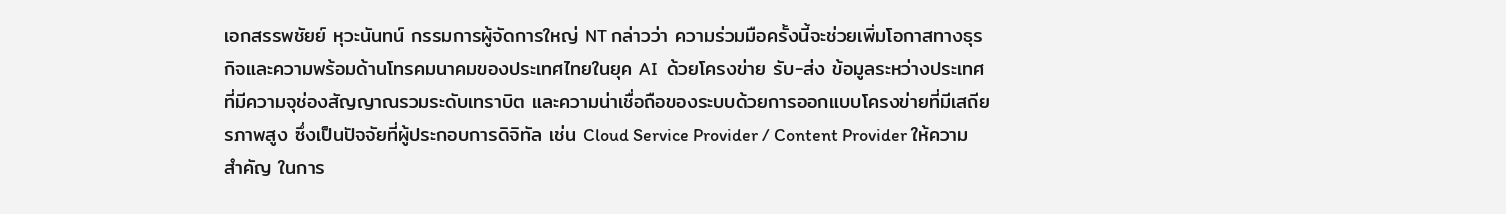เอกสรรพชัยย์ หุวะนันทน์ กรรมการผู้จัดการใหญ่ NT กล่าวว่า ความร่วมมือครั้งนี้จะช่วยเพิ่มโอกาสทางธุรกิจและความพร้อมด้านโทรคมนาคมของประเทศไทยในยุค AI  ด้วยโครงข่าย รับ-ส่ง ข้อมูลระหว่างประเทศที่มีความจุช่องสัญญาณรวมระดับเทราบิต และความน่าเชื่อถือของระบบด้วยการออกแบบโครงข่ายที่มีเสถียรภาพสูง ซึ่งเป็นปัจจัยที่ผู้ประกอบการดิจิทัล เช่น Cloud Service Provider / Content Provider ให้ความสำคัญ ในการ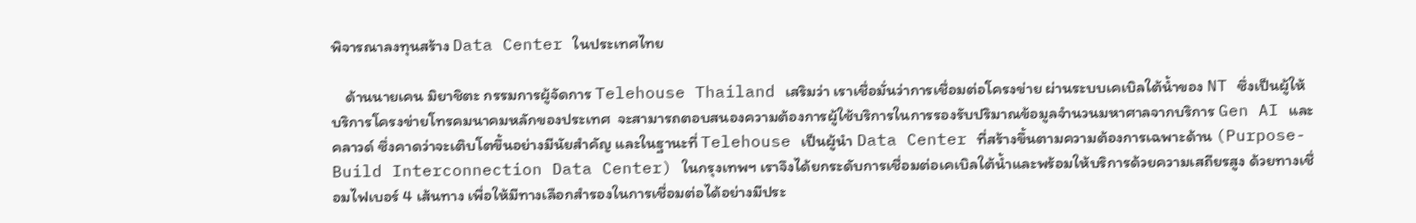พิจารณาลงทุนสร้าง Data Center ในประเทศไทย

    ด้านนายเคน มิยาชิตะ กรรมการผู้จัดการ Telehouse Thailand เสริมว่า เราเชื่อมั่นว่าการเชื่อมต่อโครงข่าย ผ่านระบบเคเบิลใต้น้ำของ NT ซึ่งเป็นผู้ให้บริการโครงข่ายโทรคมนาคมหลักของประเทศ  จะสามารถตอบสนองความต้องการผู้ใช้บริการในการรองรับปริมาณข้อมูลจำนวนมหาศาลจากบริการ Gen AI และคลาวด์ ซึ่งคาดว่าจะเติบโตขึ้นอย่างมีนัยสำคัญ และในฐานะที่ Telehouse เป็นผู้นำ Data Center ที่สร้างขึ้นตามความต้องการเฉพาะด้าน (Purpose-Build Interconnection Data Center) ในกรุงเทพฯ เราจึงได้ยกระดับการเชื่อมต่อเคเบิลใต้น้ำและพร้อมให้บริการด้วยความเสถียรสูง ด้วยทางเชื่อมไฟเบอร์ 4 เส้นทาง เพื่อให้มีทางเลือกสำรองในการเชื่อมต่อได้อย่างมีประ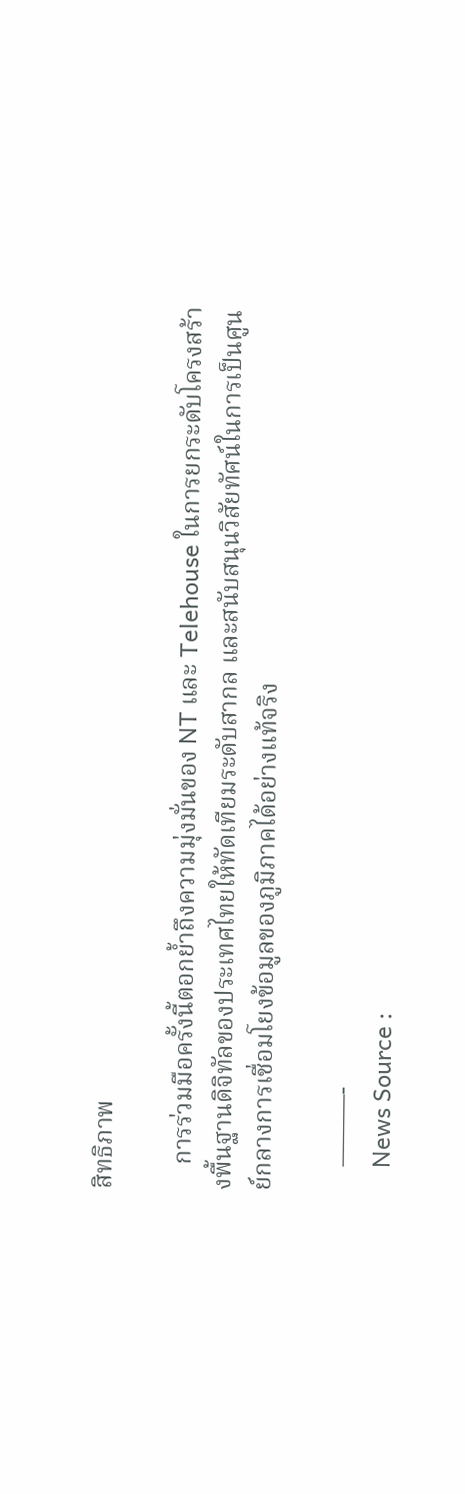สิทธิภาพ

    การร่วมมือครั้งนี้ตอกย้ำถึงความมุ่งมั่นของ NT และ Telehouse ในการยกระดับโครงสร้างพื้นฐานดิจิทัลของประเทศไทยให้ทัดเทียมระดับสากล และสนับสนุนวิสัยทัศน์ในการเป็นศูนย์กลางการเชื่อมโยงข้อมูลของภูมิภาคได้อย่างแท้จริง

    ———-
    News Source :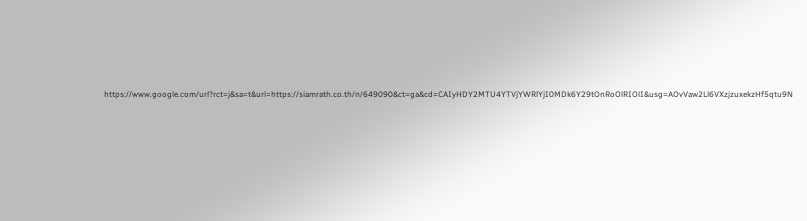https://www.google.com/url?rct=j&sa=t&url=https://siamrath.co.th/n/649090&ct=ga&cd=CAIyHDY2MTU4YTVjYWRlYjI0MDk6Y29tOnRoOlRIOlI&usg=AOvVaw2Ll6VXzjzuxekzHf5qtu9N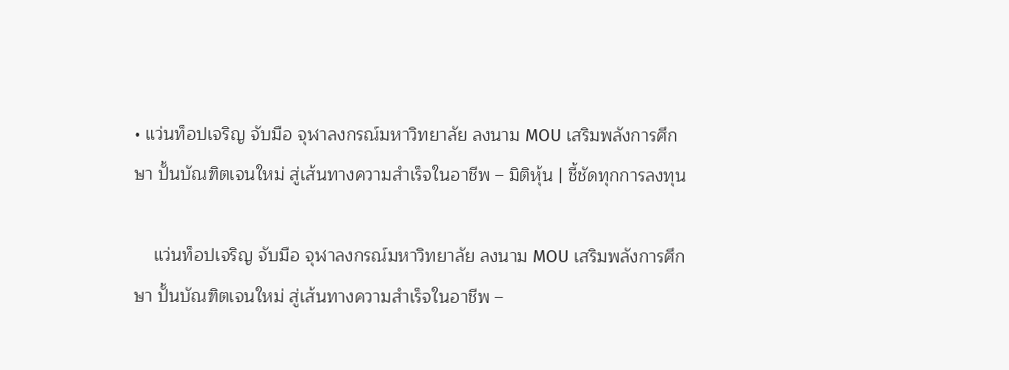• แว่นท็อปเจริญ จับมือ จุฬาลงกรณ์มหาวิทยาลัย ลงนาม MOU เสริมพลังการศึกษา ปั้นบัณฑิตเจนใหม่ สู่เส้นทางความสำเร็จในอาชีพ – มิติหุ้น | ชี้ชัดทุกการลงทุน

    แว่นท็อปเจริญ จับมือ จุฬาลงกรณ์มหาวิทยาลัย ลงนาม MOU เสริมพลังการศึกษา ปั้นบัณฑิตเจนใหม่ สู่เส้นทางความสำเร็จในอาชีพ –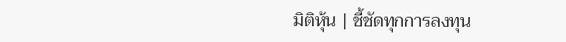มิติหุ้น | ชี้ชัดทุกการลงทุน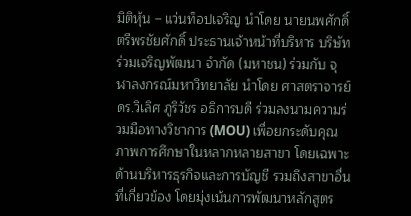มิติหุ้น – แว่นท็อปเจริญ นำโดย นายนพศักดิ์ ตรีพรชัยศักดิ์ ประธานเจ้าหน้าที่บริหาร บริษัท ร่วมเจริญพัฒนา จำกัด (มหาชน) ร่วมกับ จุฬาลงกรณ์มหาวิทยาลัย นำโดย ศาสตราจารย์ ดร.วิเลิศ ภูริวัชร อธิการบดี ร่วมลงนามความร่วมมือทางวิชาการ (MOU) เพื่อยกระดับคุณภาพการศึกษาในหลากหลายสาขา โดยเฉพาะด้านบริหารธุรกิจและการบัญชี รวมถึงสาขาอื่นที่เกี่ยวข้อง โดยมุ่งเน้นการพัฒนาหลักสูตร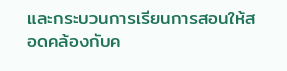และกระบวนการเรียนการสอนให้สอดคล้องกับค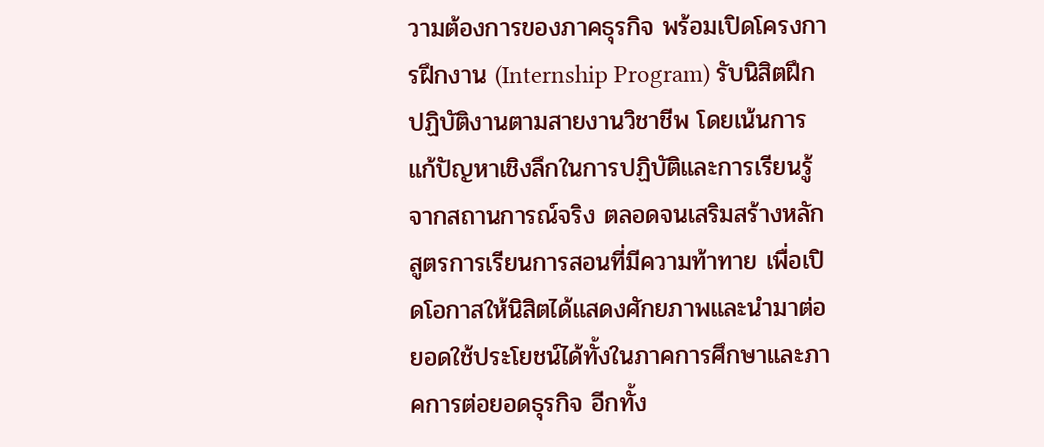วามต้องการของภาคธุรกิจ พร้อมเปิดโครงการฝึกงาน (Internship Program) รับนิสิตฝึกปฏิบัติงานตามสายงานวิชาชีพ โดยเน้นการแก้ปัญหาเชิงลึกในการปฏิบัติและการเรียนรู้จากสถานการณ์จริง ตลอดจนเสริมสร้างหลักสูตรการเรียนการสอนที่มีความท้าทาย เพื่อเปิดโอกาสให้นิสิตได้แสดงศักยภาพและนำมาต่อยอดใช้ประโยชน์ได้ทั้งในภาคการศึกษาและภาคการต่อยอดธุรกิจ อีกทั้ง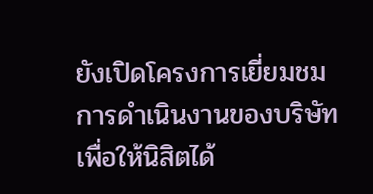ยังเปิดโครงการเยี่ยมชมการดำเนินงานของบริษัท เพื่อให้นิสิตได้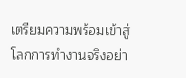เตรียมความพร้อมเข้าสู่โลกการทำงานจริงอย่า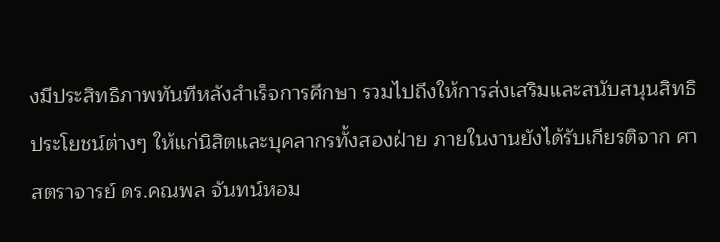งมีประสิทธิภาพทันทีหลังสำเร็จการศึกษา รวมไปถึงให้การส่งเสริมและสนับสนุนสิทธิประโยชน์ต่างๆ ให้แก่นิสิตและบุคลากรทั้งสองฝ่าย ภายในงานยังได้รับเกียรติจาก ศาสตราจารย์ ดร.คณพล จันทน์หอม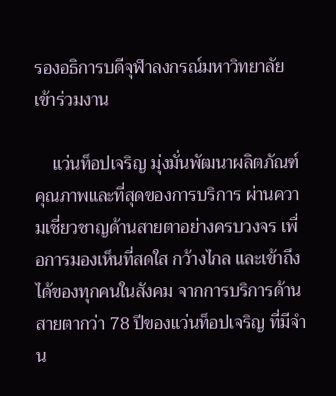รองอธิการบดีจุฬาลงกรณ์มหาวิทยาลัย เข้าร่วมงาน

    แว่นท็อปเจริญ มุ่งมั่นพัฒนาผลิตภัณฑ์คุณภาพและที่สุดของการบริการ ผ่านความเชี่ยวชาญด้านสายตาอย่างครบวงจร เพื่อการมองเห็นที่สดใส กว้างไกล และเข้าถึงได้ของทุกคนในสังคม จากการบริการด้านสายตากว่า 78 ปีของแว่นท็อปเจริญ ที่มีจำน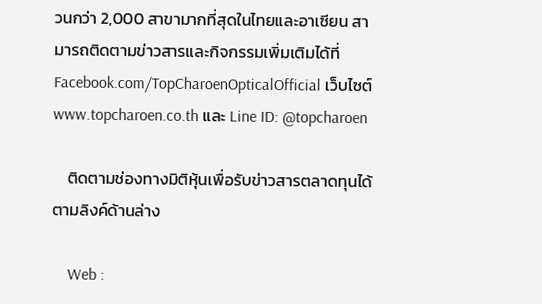วนกว่า 2,000 สาขามากที่สุดในไทยและอาเซียน สามารถติดตามข่าวสารและกิจกรรมเพิ่มเติมได้ที่ Facebook.com/TopCharoenOpticalOfficial เว็บไซต์ www.topcharoen.co.th และ Line ID: @topcharoen

    ติดตามช่องทางมิติหุ้นเพื่อรับข่าวสารตลาดทุนได้ตามลิงค์ด้านล่าง

    Web :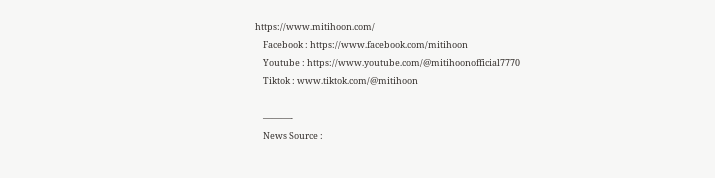https://www.mitihoon.com/
    Facebook : https://www.facebook.com/mitihoon
    Youtube : https://www.youtube.com/@mitihoonofficial7770
    Tiktok : www.tiktok.com/@mitihoon

    ———-
    News Source :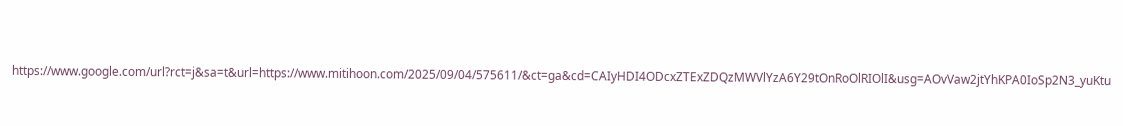https://www.google.com/url?rct=j&sa=t&url=https://www.mitihoon.com/2025/09/04/575611/&ct=ga&cd=CAIyHDI4ODcxZTExZDQzMWVlYzA6Y29tOnRoOlRIOlI&usg=AOvVaw2jtYhKPA0IoSp2N3_yuKtu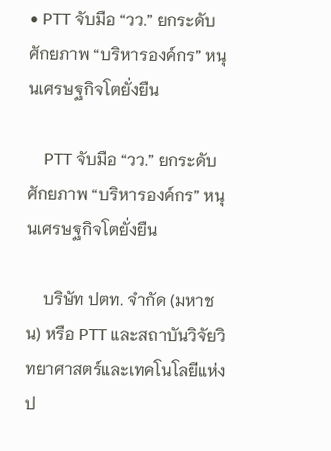• PTT จับมือ “วว.” ยกระดับศักยภาพ “บริหารองค์กร” หนุนเศรษฐกิจโตยั่งยืน

    PTT จับมือ “วว.” ยกระดับศักยภาพ “บริหารองค์กร” หนุนเศรษฐกิจโตยั่งยืน

    บริษัท ปตท. จำกัด (มหาชน) หรือ PTT และสถาบันวิจัยวิทยาศาสตร์และเทคโนโลยีแห่งป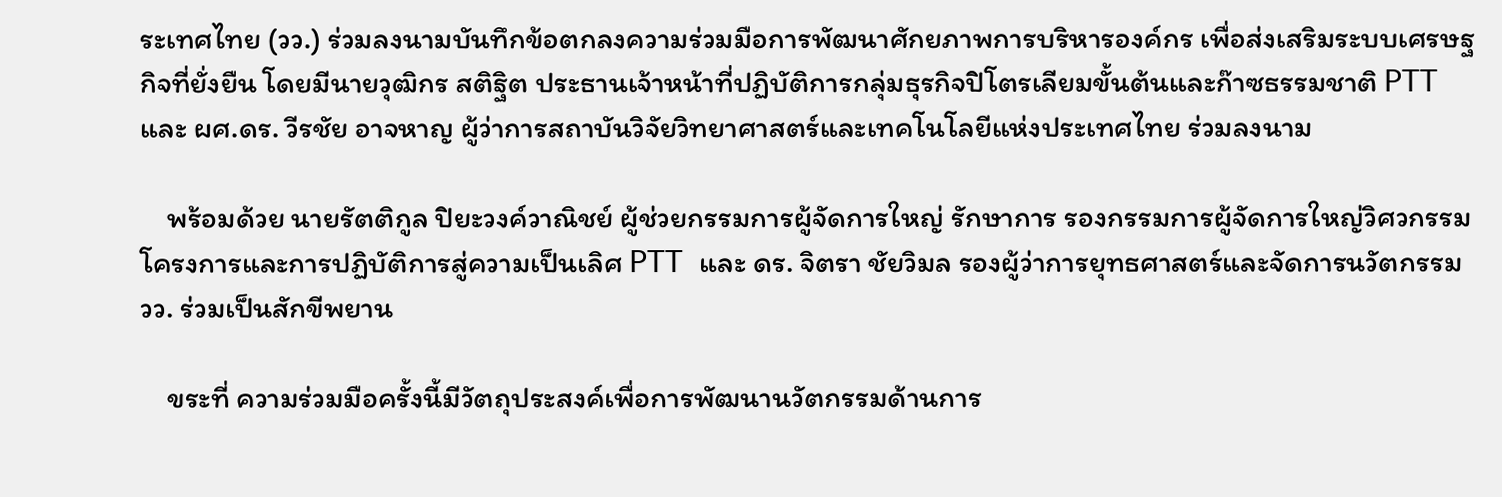ระเทศไทย (วว.) ร่วมลงนามบันทึกข้อตกลงความร่วมมือการพัฒนาศักยภาพการบริหารองค์กร เพื่อส่งเสริมระบบเศรษฐกิจที่ยั่งยืน โดยมีนายวุฒิกร สติฐิต ประธานเจ้าหน้าที่ปฏิบัติการกลุ่มธุรกิจปิโตรเลียมขั้นต้นและก๊าซธรรมชาติ PTT และ ผศ.ดร. วีรชัย อาจหาญ ผู้ว่าการสถาบันวิจัยวิทยาศาสตร์และเทคโนโลยีแห่งประเทศไทย ร่วมลงนาม

    พร้อมด้วย นายรัตติกูล ปิยะวงค์วาณิชย์ ผู้ช่วยกรรมการผู้จัดการใหญ่ รักษาการ รองกรรมการผู้จัดการใหญ่วิศวกรรมโครงการและการปฏิบัติการสู่ความเป็นเลิศ PTT  และ ดร. จิตรา ชัยวิมล รองผู้ว่าการยุทธศาสตร์และจัดการนวัตกรรม วว. ร่วมเป็นสักขีพยาน

    ขระที่ ความร่วมมือครั้งนี้มีวัตถุประสงค์เพื่อการพัฒนานวัตกรรมด้านการ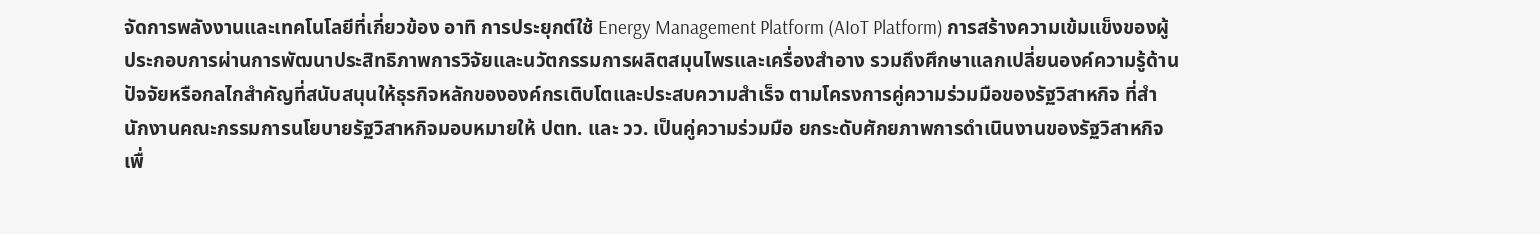จัดการพลังงานและเทคโนโลยีที่เกี่ยวข้อง อาทิ การประยุกต์ใช้ Energy Management Platform (AIoT Platform) การสร้างความเข้มแข็งของผู้ประกอบการผ่านการพัฒนาประสิทธิภาพการวิจัยและนวัตกรรมการผลิตสมุนไพรและเครื่องสำอาง รวมถึงศึกษาแลกเปลี่ยนองค์ความรู้ด้านปัจจัยหรือกลไกสำคัญที่สนับสนุนให้ธุรกิจหลักขององค์กรเติบโตและประสบความสำเร็จ ตามโครงการคู่ความร่วมมือของรัฐวิสาหกิจ ที่สำนักงานคณะกรรมการนโยบายรัฐวิสาหกิจมอบหมายให้ ปตท. และ วว. เป็นคู่ความร่วมมือ ยกระดับศักยภาพการดำเนินงานของรัฐวิสาหกิจ เพื่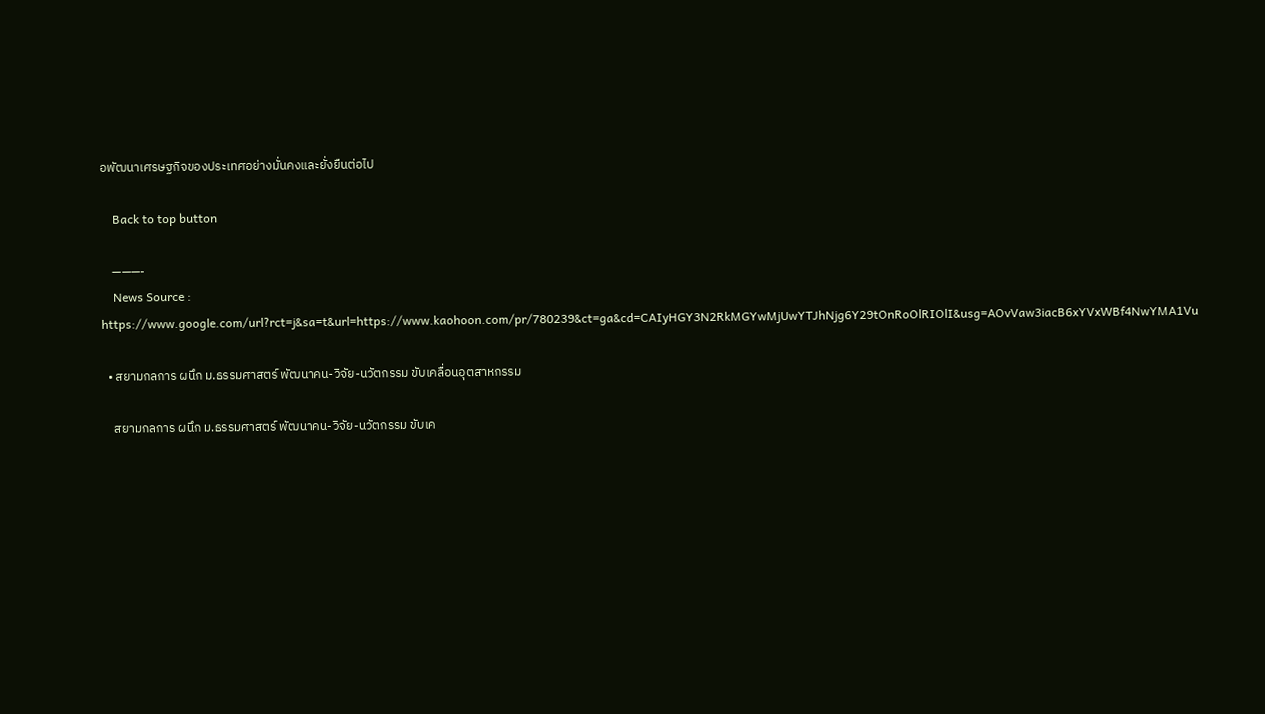อพัฒนาเศรษฐกิจของประเทศอย่างมั่นคงและยั่งยืนต่อไป

    Back to top button

    ———-
    News Source : https://www.google.com/url?rct=j&sa=t&url=https://www.kaohoon.com/pr/780239&ct=ga&cd=CAIyHGY3N2RkMGYwMjUwYTJhNjg6Y29tOnRoOlRIOlI&usg=AOvVaw3iacB6xYVxWBf4NwYMA1Vu

  • สยามกลการ ผนึก ม.ธรรมศาสตร์ พัฒนาคน-วิจัย-นวัตกรรม ขับเคลื่อนอุตสาหกรรม

    สยามกลการ ผนึก ม.ธรรมศาสตร์ พัฒนาคน-วิจัย-นวัตกรรม ขับเค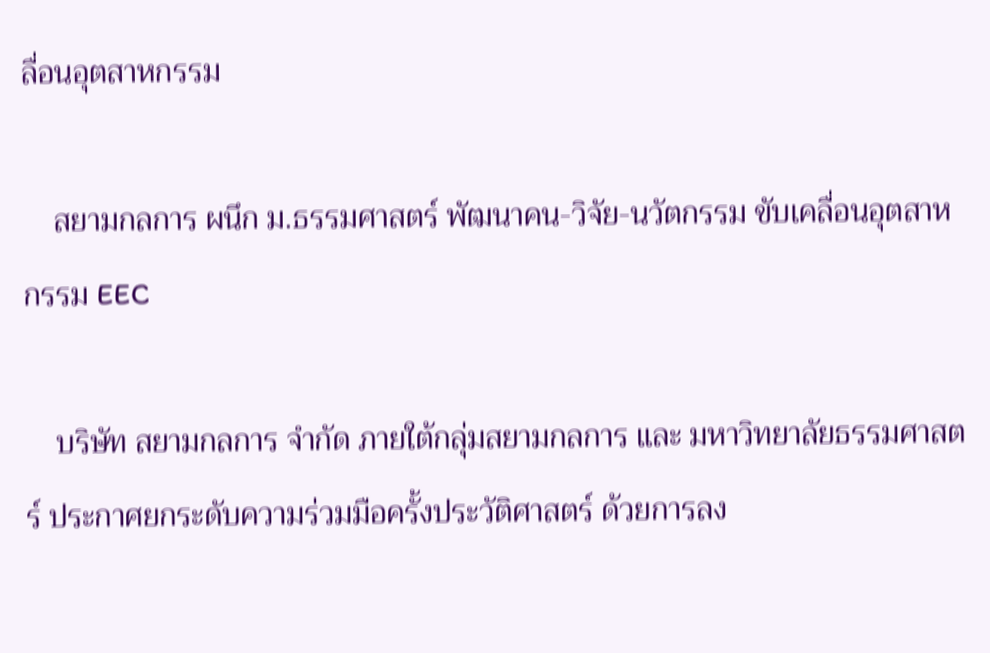ลื่อนอุตสาหกรรม

    สยามกลการ ผนึก ม.ธรรมศาสตร์ พัฒนาคน-วิจัย-นวัตกรรม ขับเคลื่อนอุตสาหกรรม EEC

    บริษัท สยามกลการ จำกัด ภายใต้กลุ่มสยามกลการ และ มหาวิทยาลัยธรรมศาสตร์ ประกาศยกระดับความร่วมมือครั้งประวัติศาสตร์ ด้วยการลง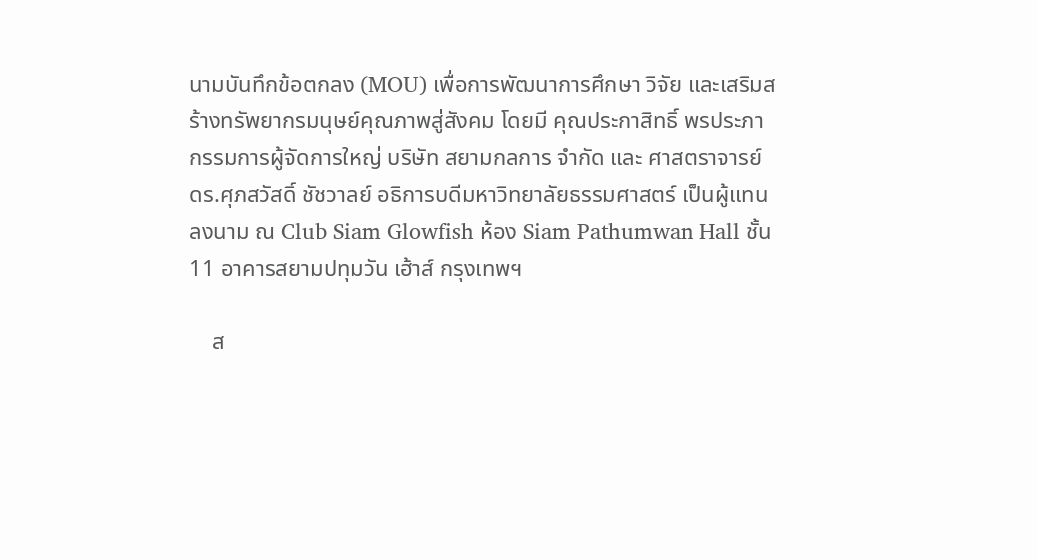นามบันทึกข้อตกลง (MOU) เพื่อการพัฒนาการศึกษา วิจัย และเสริมสร้างทรัพยากรมนุษย์คุณภาพสู่สังคม โดยมี คุณประกาสิทธิ์ พรประภา กรรมการผู้จัดการใหญ่ บริษัท สยามกลการ จำกัด และ ศาสตราจารย์ ดร.ศุภสวัสดิ์ ชัชวาลย์ อธิการบดีมหาวิทยาลัยธรรมศาสตร์ เป็นผู้แทนลงนาม ณ Club Siam Glowfish ห้อง Siam Pathumwan Hall ชั้น 11 อาคารสยามปทุมวัน เฮ้าส์ กรุงเทพฯ

    ส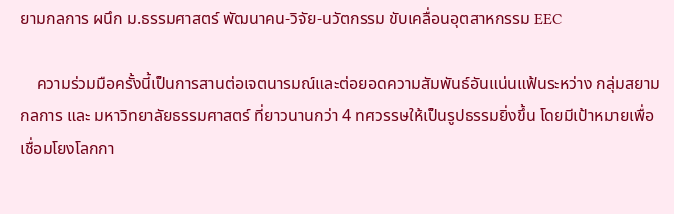ยามกลการ ผนึก ม.ธรรมศาสตร์ พัฒนาคน-วิจัย-นวัตกรรม ขับเคลื่อนอุตสาหกรรม EEC

    ความร่วมมือครั้งนี้เป็นการสานต่อเจตนารมณ์และต่อยอดความสัมพันธ์อันแน่นแฟ้นระหว่าง กลุ่มสยามกลการ และ มหาวิทยาลัยธรรมศาสตร์ ที่ยาวนานกว่า 4 ทศวรรษให้เป็นรูปธรรมยิ่งขึ้น โดยมีเป้าหมายเพื่อเชื่อมโยงโลกกา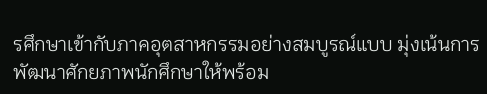รศึกษาเข้ากับภาคอุตสาหกรรมอย่างสมบูรณ์แบบ มุ่งเน้นการพัฒนาศักยภาพนักศึกษาให้พร้อม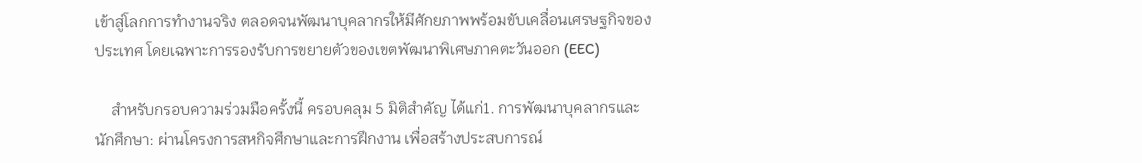เข้าสู่โลกการทำงานจริง ตลอดจนพัฒนาบุคลากรให้มีศักยภาพพร้อมขับเคลื่อนเศรษฐกิจของประเทศ โดยเฉพาะการรองรับการขยายตัวของเขตพัฒนาพิเศษภาคตะวันออก (EEC)

    สำหรับกรอบความร่วมมือครั้งนี้ ครอบคลุม 5 มิติสำคัญ ได้แก่1. การพัฒนาบุคลากรและนักศึกษา: ผ่านโครงการสหกิจศึกษาและการฝึกงาน เพื่อสร้างประสบการณ์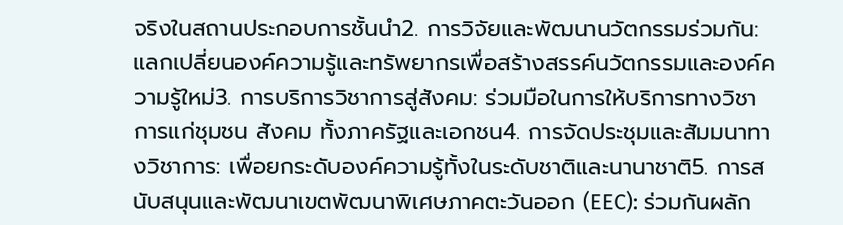จริงในสถานประกอบการชั้นนำ2. การวิจัยและพัฒนานวัตกรรมร่วมกัน: แลกเปลี่ยนองค์ความรู้และทรัพยากรเพื่อสร้างสรรค์นวัตกรรมและองค์ความรู้ใหม่3. การบริการวิชาการสู่สังคม: ร่วมมือในการให้บริการทางวิชาการแก่ชุมชน สังคม ทั้งภาครัฐและเอกชน4. การจัดประชุมและสัมมนาทางวิชาการ: เพื่อยกระดับองค์ความรู้ทั้งในระดับชาติและนานาชาติ5. การสนับสนุนและพัฒนาเขตพัฒนาพิเศษภาคตะวันออก (EEC): ร่วมกันผลัก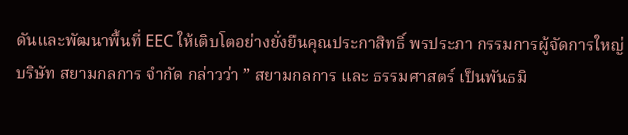ดันและพัฒนาพื้นที่ EEC ให้เติบโตอย่างยั่งยืนคุณประกาสิทธิ์ พรประภา กรรมการผู้จัดการใหญ่ บริษัท สยามกลการ จำกัด กล่าวว่า ” สยามกลการ และ ธรรมศาสตร์ เป็นพันธมิ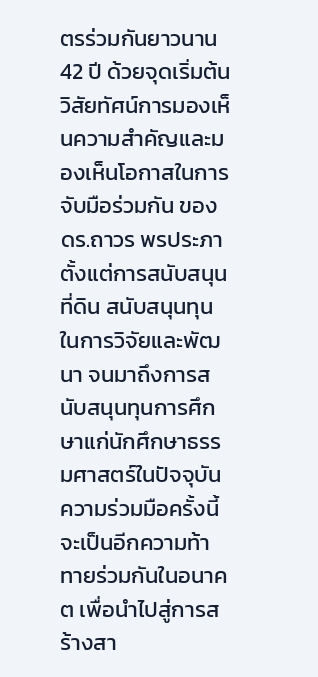ตรร่วมกันยาวนาน 42 ปี ด้วยจุดเริ่มต้นวิสัยทัศน์การมองเห็นความสำคัญและมองเห็นโอกาสในการจับมือร่วมกัน ของ ดร.ถาวร พรประภา ตั้งแต่การสนับสนุนที่ดิน สนับสนุนทุนในการวิจัยและพัฒนา จนมาถึงการสนับสนุนทุนการศึกษาแก่นักศึกษาธรรมศาสตร์ในปัจจุบัน ความร่วมมือครั้งนี้จะเป็นอีกความท้าทายร่วมกันในอนาคต เพื่อนำไปสู่การสร้างสา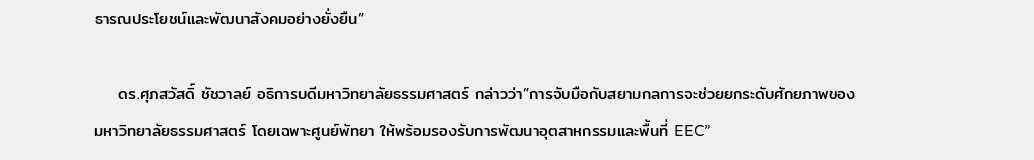ธารณประโยชน์และพัฒนาสังคมอย่างยั่งยืน”

    ดร.ศุภสวัสดิ์ ชัชวาลย์ อธิการบดีมหาวิทยาลัยธรรมศาสตร์ กล่าวว่า”การจับมือกับสยามกลการจะช่วยยกระดับศักยภาพของมหาวิทยาลัยธรรมศาสตร์ โดยเฉพาะศูนย์พัทยา ให้พร้อมรองรับการพัฒนาอุตสาหกรรมและพื้นที่ EEC”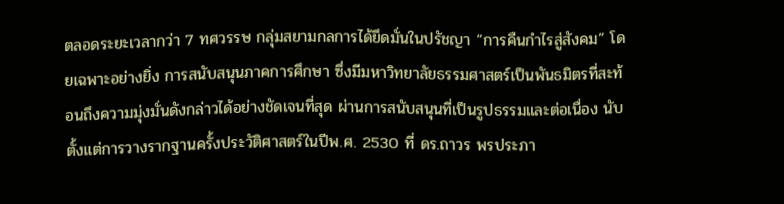ตลอดระยะเวลากว่า 7 ทศวรรษ กลุ่มสยามกลการได้ยึดมั่นในปรัชญา “การคืนกำไรสู่สังคม” โดยเฉพาะอย่างยิ่ง การสนับสนุนภาคการศึกษา ซึ่งมีมหาวิทยาลัยธรรมศาสตร์เป็นพันธมิตรที่สะท้อนถึงความมุ่งมั่นดังกล่าวได้อย่างชัดเจนที่สุด ผ่านการสนับสนุนที่เป็นรูปธรรมและต่อเนื่อง นับตั้งแต่การวางรากฐานครั้งประวัติศาสตร์ในปีพ.ศ. 2530 ที่ ดร.ถาวร พรประภา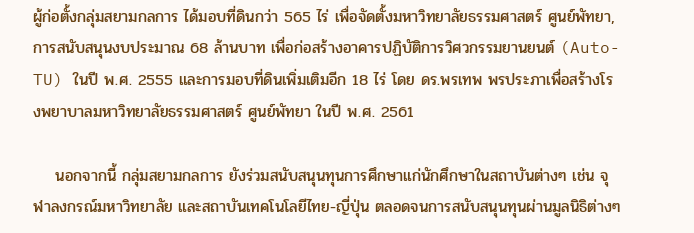ผู้ก่อตั้งกลุ่มสยามกลการ ได้มอบที่ดินกว่า 565 ไร่ เพื่อจัดตั้งมหาวิทยาลัยธรรมศาสตร์ ศูนย์พัทยา, การสนับสนุนงบประมาณ 68 ล้านบาท เพื่อก่อสร้างอาคารปฏิบัติการวิศวกรรมยานยนต์ (Auto-TU) ในปี พ.ศ. 2555 และการมอบที่ดินเพิ่มเติมอีก 18 ไร่ โดย ดร.พรเทพ พรประภาเพื่อสร้างโรงพยาบาลมหาวิทยาลัยธรรมศาสตร์ ศูนย์พัทยา ในปี พ.ศ. 2561

    นอกจากนี้ กลุ่มสยามกลการ ยังร่วมสนับสนุนทุนการศึกษาแก่นักศึกษาในสถาบันต่างๆ เช่น จุฬาลงกรณ์มหาวิทยาลัย และสถาบันเทคโนโลยีไทย-ญี่ปุ่น ตลอดจนการสนับสนุนทุนผ่านมูลนิธิต่างๆ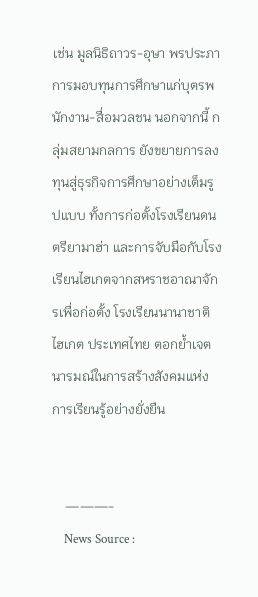เช่น มูลนิธิถาวร-อุษา พรประภา การมอบทุนการศึกษาแก่บุตรพนักงาน-สื่อมวลชน นอกจากนี้ กลุ่มสยามกลการ ยังขยายการลงทุนสู่ธุรกิจการศึกษาอย่างเต็มรูปแบบ ทั้งการก่อตั้งโรงเรียนดนตรียามาฮ่า และการจับมือกับโรงเรียนไฮเกตจากสหราชอาณาจักรเพื่อก่อตั้ง โรงเรียนนานาชาติไฮเกต ประเทศไทย ตอกย้ำเจตนารมณ์ในการสร้างสังคมแห่งการเรียนรู้อย่างยั่งยืน


    ———-
    News Source :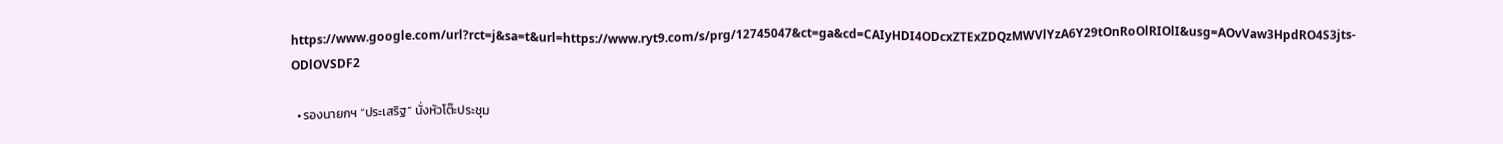https://www.google.com/url?rct=j&sa=t&url=https://www.ryt9.com/s/prg/12745047&ct=ga&cd=CAIyHDI4ODcxZTExZDQzMWVlYzA6Y29tOnRoOlRIOlI&usg=AOvVaw3HpdRO4S3jts-ODlOVSDF2

  • รองนายกฯ “ประเสริฐ” นั่งหัวโต๊ะประชุม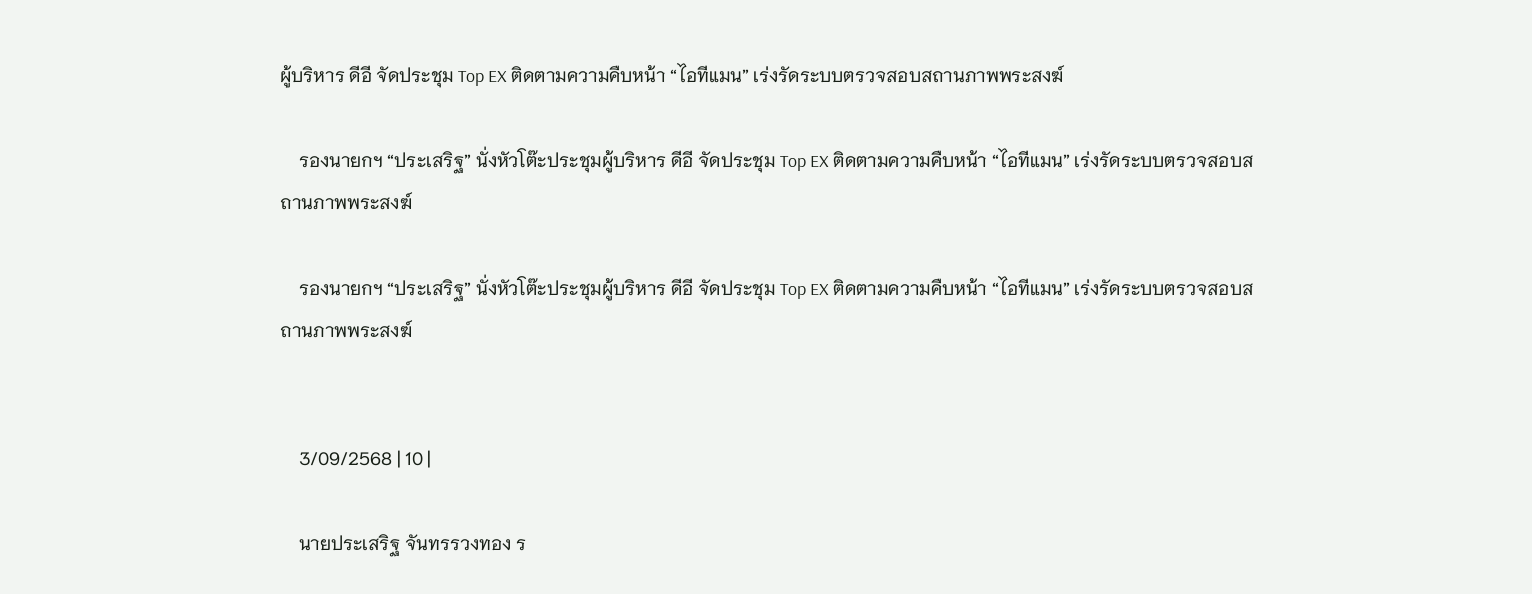ผู้บริหาร ดีอี จัดประชุม Top EX ติดตามความคืบหน้า “ไอทีแมน” เร่งรัดระบบตรวจสอบสถานภาพพระสงฆ์

    รองนายกฯ “ประเสริฐ” นั่งหัวโต๊ะประชุมผู้บริหาร ดีอี จัดประชุม Top EX ติดตามความคืบหน้า “ไอทีแมน” เร่งรัดระบบตรวจสอบสถานภาพพระสงฆ์

    รองนายกฯ “ประเสริฐ” นั่งหัวโต๊ะประชุมผู้บริหาร ดีอี จัดประชุม Top EX ติดตามความคืบหน้า “ไอทีแมน” เร่งรัดระบบตรวจสอบสถานภาพพระสงฆ์


    3/09/2568 | 10 |

    นายประเสริฐ จันทรรวงทอง ร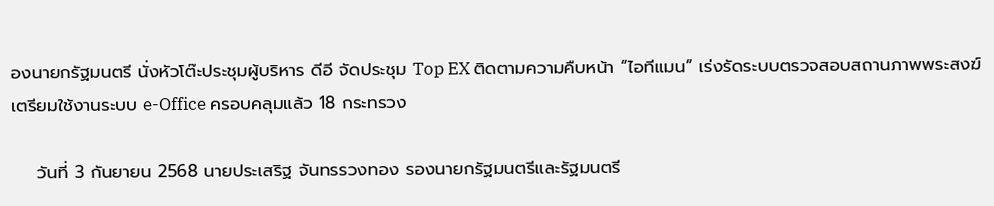องนายกรัฐมนตรี นั่งหัวโต๊ะประชุมผู้บริหาร ดีอี จัดประชุม Top EX ติดตามความคืบหน้า “ไอทีแมน” เร่งรัดระบบตรวจสอบสถานภาพพระสงฆ์ เตรียมใช้งานระบบ e-Office ครอบคลุมแล้ว 18 กระทรวง

    วันที่ 3 กันยายน 2568 นายประเสริฐ จันทรรวงทอง รองนายกรัฐมนตรีและรัฐมนตรี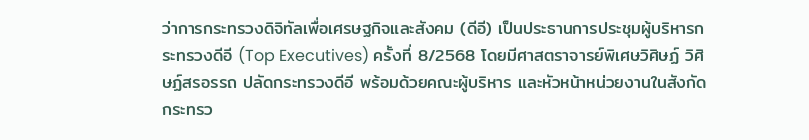ว่าการกระทรวงดิจิทัลเพื่อเศรษฐกิจและสังคม (ดีอี) เป็นประธานการประชุมผู้บริหารกระทรวงดีอี (Top Executives) ครั้งที่ 8/2568 โดยมีศาสตราจารย์พิเศษวิศิษฏ์ วิศิษฏ์สรอรรถ ปลัดกระทรวงดีอี พร้อมด้วยคณะผู้บริหาร และหัวหน้าหน่วยงานในสังกัดกระทรว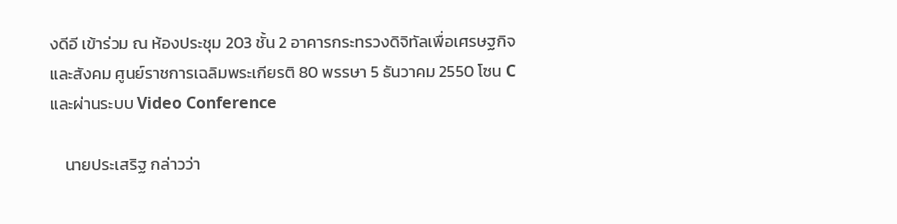งดีอี เข้าร่วม ณ ห้องประชุม 203 ชั้น 2 อาคารกระทรวงดิจิทัลเพื่อเศรษฐกิจและสังคม ศูนย์ราชการเฉลิมพระเกียรติ 80 พรรษา 5 ธันวาคม 2550 โซน C และผ่านระบบ Video Conference

    นายประเสริฐ กล่าวว่า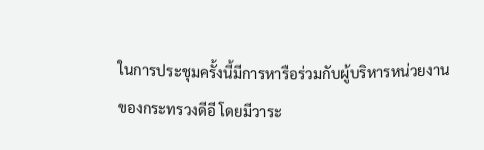ในการประชุมครั้งนี้มีการหารือร่วมกับผู้บริหารหน่วยงานของกระทรวงดีอี โดยมีวาระ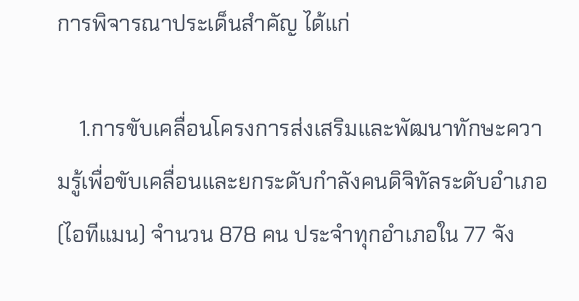การพิจารณาประเด็นสำคัญ ได้แก่

    1.การขับเคลื่อนโครงการส่งเสริมและพัฒนาทักษะความรู้เพื่อขับเคลื่อนและยกระดับกำลังคนดิจิทัลระดับอำเภอ (ไอทีแมน) จำนวน 878 คน ประจำทุกอำเภอใน 77 จัง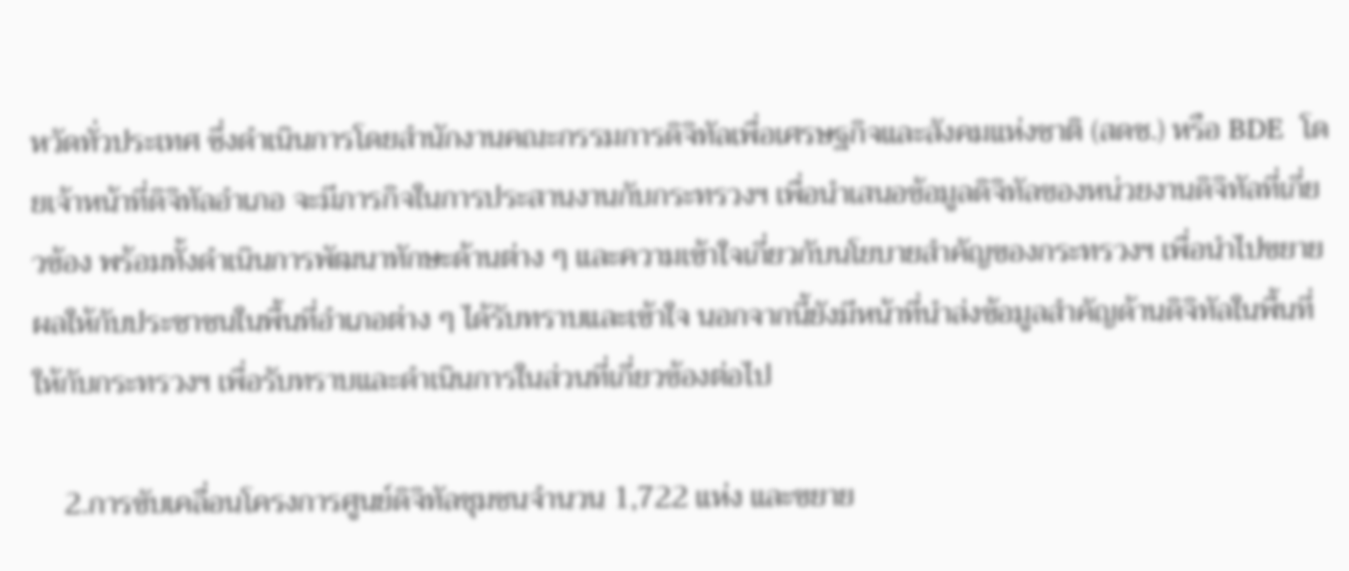หวัดทั่วประเทศ ซึ่งดำเนินการโดยสำนักงานคณะกรรมการดิจิทัลเพื่อเศรษฐกิจและสังคมแห่งชาติ (สดช.) หรือ BDE  โดยเจ้าหน้าที่ดิจิทัลอำเภอ จะมีภารกิจในการประสานงานกับกระทรวงฯ เพื่อนำเสนอข้อมูลดิจิทัลของหน่วยงานดิจิทัลที่เกี่ยวข้อง พร้อมทั้งดำเนินการพัฒนาทักษะด้านต่าง ๆ และความเข้าใจเกี่ยวกับนโยบายสำคัญของกระทรวงฯ เพื่อนำไปขยายผลให้กับประชาชนในพื้นที่อำเภอต่าง ๆ ได้รับทราบและเข้าใจ นอกจากนี้ยังมีหน้าที่นำส่งข้อมูลสำคัญด้านดิจิทัลในพื้นที่ให้กับกระทรวงฯ เพื่อรับทราบและดำเนินการในส่วนที่เกี่ยวข้องต่อไป

    2.การขับเคลื่อนโครงการศูนย์ดิจิทัลชุมชนจำนวน 1,722 แห่ง และขยาย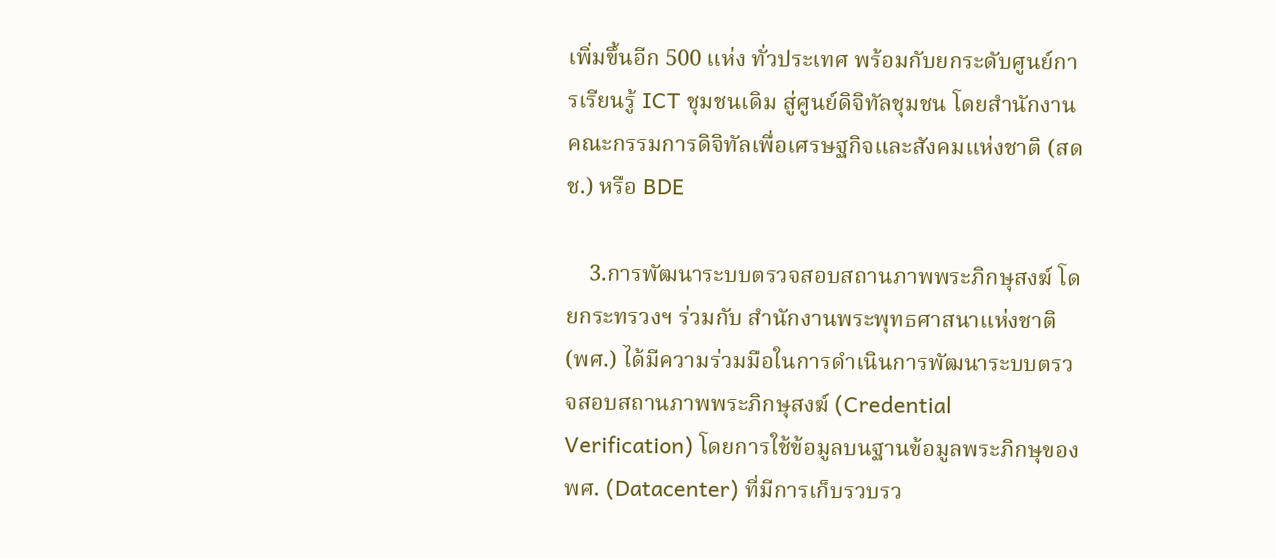เพิ่มขึ้นอีก 500 แห่ง ทั่วประเทศ พร้อมกับยกระดับศูนย์การเรียนรู้ ICT ชุมชนเดิม สู่ศูนย์ดิจิทัลชุมชน โดยสำนักงานคณะกรรมการดิจิทัลเพื่อเศรษฐกิจและสังคมแห่งชาติ (สดช.) หรือ BDE

    3.การพัฒนาระบบตรวจสอบสถานภาพพระภิกษุสงฆ์ โดยกระทรวงฯ ร่วมกับ สำนักงานพระพุทธศาสนาแห่งชาติ (พศ.) ได้มีความร่วมมือในการดำเนินการพัฒนาระบบตรวจสอบสถานภาพพระภิกษุสงฆ์ (Credential Verification) โดยการใช้ข้อมูลบนฐานข้อมูลพระภิกษุของ พศ. (Datacenter) ที่มีการเก็บรวบรว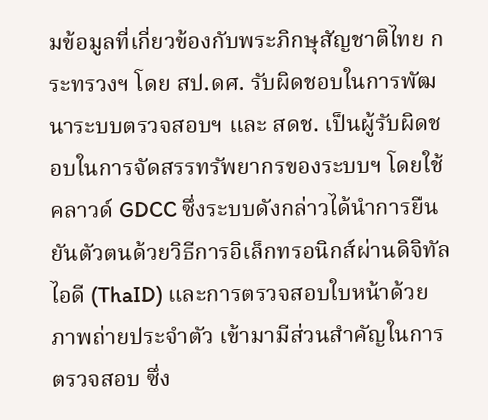มข้อมูลที่เกี่ยวข้องกับพระภิกษุสัญชาติไทย กระทรวงฯ โดย สป.ดศ. รับผิดชอบในการพัฒนาระบบตรวจสอบฯ และ สดช. เป็นผู้รับผิดชอบในการจัดสรรทรัพยากรของระบบฯ โดยใช้คลาวด์ GDCC ซึ่งระบบดังกล่าวได้นำการยืนยันตัวตนด้วยวิธีการอิเล็กทรอนิกส์ผ่านดิจิทัลไอดี (ThaID) และการตรวจสอบใบหน้าด้วยภาพถ่ายประจำตัว เข้ามามีส่วนสำคัญในการตรวจสอบ ซึ่ง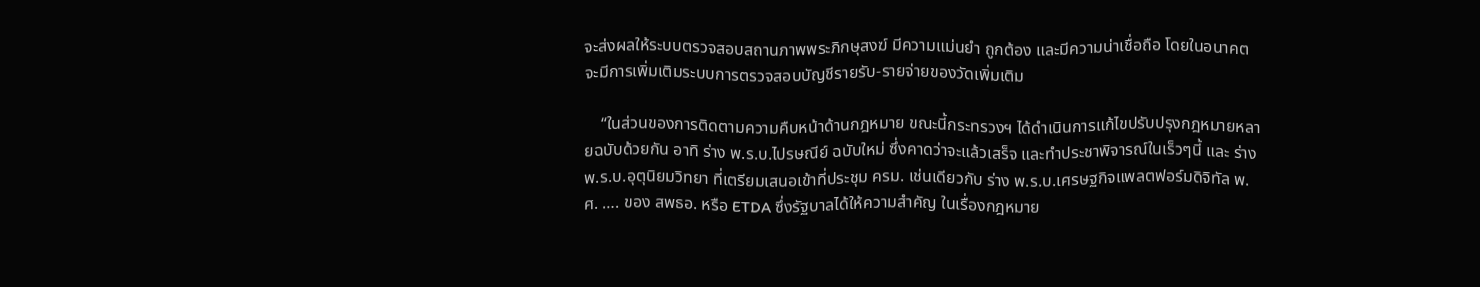จะส่งผลให้ระบบตรวจสอบสถานภาพพระภิกษุสงฆ์ มีความแม่นยำ ถูกต้อง และมีความน่าเชื่อถือ โดยในอนาคตจะมีการเพิ่มเติมระบบการตรวจสอบบัญชีรายรับ-รายจ่ายของวัดเพิ่มเติม

    “ในส่วนของการติดตามความคืบหน้าด้านกฎหมาย ขณะนี้กระทรวงฯ ได้ดำเนินการแก้ไขปรับปรุงกฎหมายหลายฉบับด้วยกัน อาทิ ร่าง พ.ร.บ.ไปรษณีย์ ฉบับใหม่ ซึ่งคาดว่าจะแล้วเสร็จ และทำประชาพิจารณ์ในเร็วๆนี้ และ ร่าง พ.ร.บ.อุตุนิยมวิทยา ที่เตรียมเสนอเข้าที่ประชุม ครม. เช่นเดียวกับ ร่าง พ.ร.บ.เศรษฐกิจแพลตฟอร์มดิจิทัล พ.ศ. …. ของ สพธอ. หรือ ETDA ซึ่งรัฐบาลได้ให้ความสำคัญ ในเรื่องกฎหมาย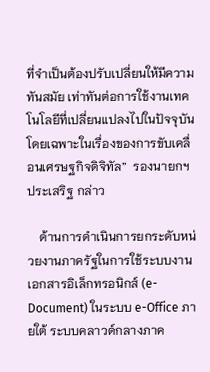ที่จำเป็นต้องปรับเปลี่ยนให้มีความทันสมัย เท่าทันต่อการใช้งานเทคโนโลยีที่เปลี่ยนแปลงไปในปัจจุบัน โดยเฉพาะในเรื่องของการขับเคลื่อนเศรษฐกิจดิจิทัล”  รองนายกฯ ประเสริฐ กล่าว

    ด้านการดำเนินการยกระดับหน่วยงานภาครัฐในการใช้ระบบงานเอกสารอิเล็กทรอนิกส์ (e-Document) ในระบบ e-Office ภายใต้ ระบบคลาวด์กลางภาค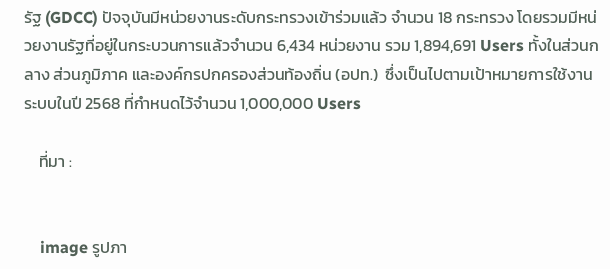รัฐ (GDCC) ปัจจุบันมีหน่วยงานระดับกระทรวงเข้าร่วมแล้ว จำนวน 18 กระทรวง โดยรวมมีหน่วยงานรัฐที่อยู่ในกระบวนการแล้วจำนวน 6,434 หน่วยงาน รวม 1,894,691 Users ทั้งในส่วนกลาง ส่วนภูมิภาค และองค์กรปกครองส่วนท้องถิ่น (อปท.)  ซึ่งเป็นไปตามเป้าหมายการใช้งานระบบในปี 2568 ที่กำหนดไว้จำนวน 1,000,000 Users

    ที่มา :


    image รูปภา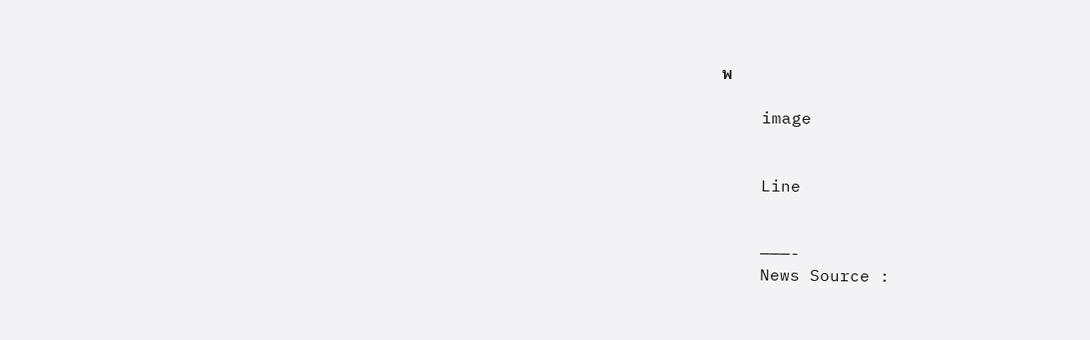พ

    image


    Line


    ———-
    News Source :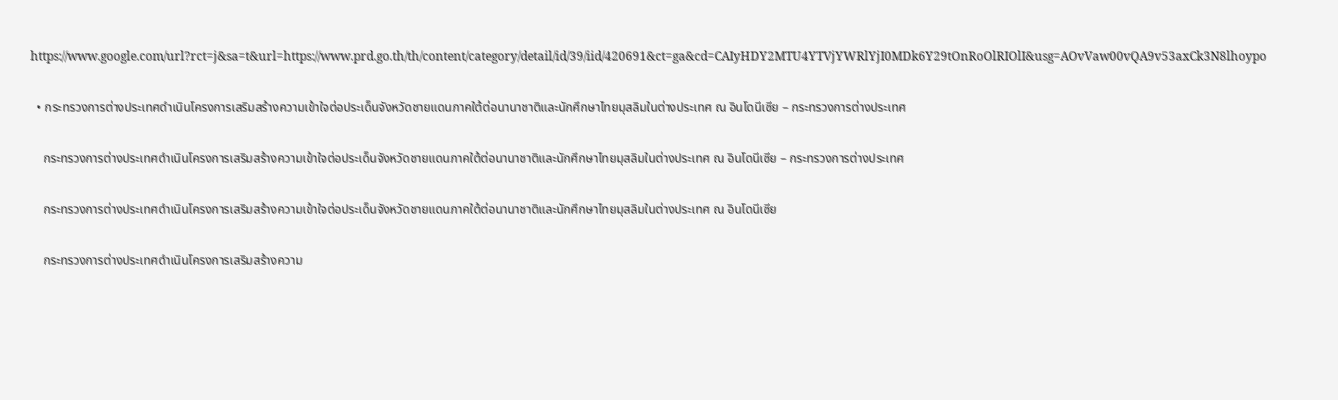https://www.google.com/url?rct=j&sa=t&url=https://www.prd.go.th/th/content/category/detail/id/39/iid/420691&ct=ga&cd=CAIyHDY2MTU4YTVjYWRlYjI0MDk6Y29tOnRoOlRIOlI&usg=AOvVaw00vQA9v53axCk3N8lhoypo

  • กระทรวงการต่างประเทศดำเนินโครงการเสริมสร้างความเข้าใจต่อประเด็นจังหวัดชายแดนภาคใต้ต่อนานาชาติและนักศึกษาไทยมุสลิมในต่างประเทศ ณ อินโดนีเซีย – กระทรวงการต่างประเทศ

    กระทรวงการต่างประเทศดำเนินโครงการเสริมสร้างความเข้าใจต่อประเด็นจังหวัดชายแดนภาคใต้ต่อนานาชาติและนักศึกษาไทยมุสลิมในต่างประเทศ ณ อินโดนีเซีย – กระทรวงการต่างประเทศ

    กระทรวงการต่างประเทศดำเนินโครงการเสริมสร้างความเข้าใจต่อประเด็นจังหวัดชายแดนภาคใต้ต่อนานาชาติและนักศึกษาไทยมุสลิมในต่างประเทศ ณ อินโดนีเซีย

    กระทรวงการต่างประเทศดำเนินโครงการเสริมสร้างความ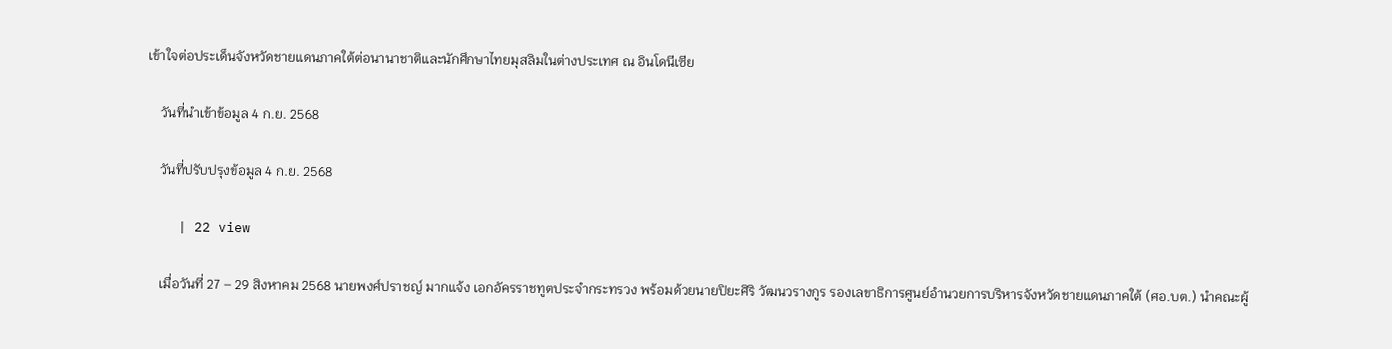เข้าใจต่อประเด็นจังหวัดชายแดนภาคใต้ต่อนานาชาติและนักศึกษาไทยมุสลิมในต่างประเทศ ณ อินโดนีเซีย

    วันที่นำเข้าข้อมูล 4 ก.ย. 2568

    วันที่ปรับปรุงข้อมูล 4 ก.ย. 2568

    | 22 view

    เมื่อวันที่ 27 – 29 สิงหาคม 2568 นายพงศ์ปราชญ์ มากแจ้ง เอกอัครราชทูตประจำกระทรวง พร้อมด้วยนายปิยะศิริ วัฒนวรางกูร รองเลขาธิการศูนย์อำนวยการบริหารจังหวัดชายแดนภาคใต้ (ศอ.บต.) นำคณะผู้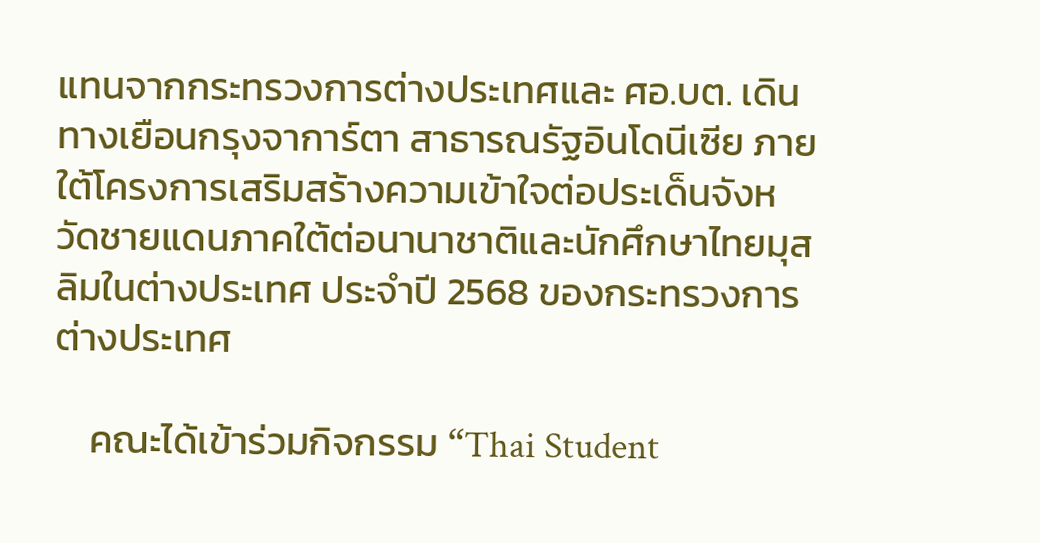แทนจากกระทรวงการต่างประเทศและ ศอ.บต. เดินทางเยือนกรุงจาการ์ตา สาธารณรัฐอินโดนีเซีย ภายใต้โครงการเสริมสร้างความเข้าใจต่อประเด็นจังหวัดชายแดนภาคใต้ต่อนานาชาติและนักศึกษาไทยมุสลิมในต่างประเทศ ประจำปี 2568 ของกระทรวงการต่างประเทศ

    คณะได้เข้าร่วมกิจกรรม “Thai Student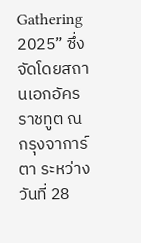Gathering 2025” ซึ่งจัดโดยสถานเอกอัครราชทูต ณ กรุงจาการ์ตา ระหว่างวันที่ 28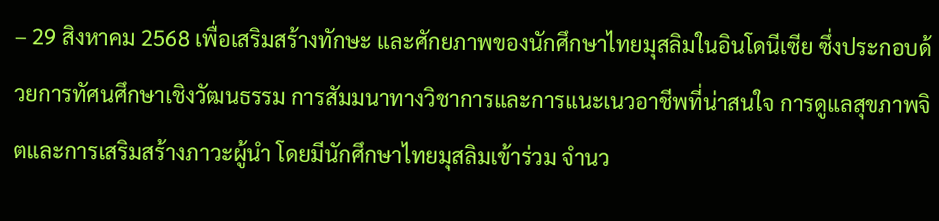– 29 สิงหาคม 2568 เพื่อเสริมสร้างทักษะ และศักยภาพของนักศึกษาไทยมุสลิมในอินโดนีเซีย ซึ่งประกอบด้วยการทัศนศึกษาเชิงวัฒนธรรม การสัมมนาทางวิชาการและการแนะเนวอาชีพที่น่าสนใจ การดูแลสุขภาพจิตและการเสริมสร้างภาวะผู้นำ โดยมีนักศึกษาไทยมุสลิมเข้าร่วม จำนว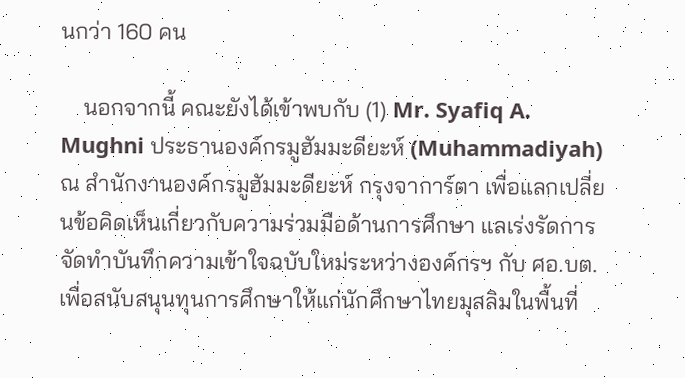นกว่า 160 คน

    นอกจากนี้ คณะยังได้เข้าพบกับ (1) Mr. Syafiq A. Mughni ประธานองค์กรมูฮัมมะดียะห์ (Muhammadiyah) ณ สำนักงานองค์กรมูฮัมมะดียะห์ กรุงจาการ์ตา เพื่อแลกเปลี่ยนข้อคิดเห็นเกี่ยวกับความร่วมมือด้านการศึกษา แลเร่งรัดการจัดทำบันทึกความเข้าใจฉบับใหม่ระหว่างองค์กรฯ กับ ศอ.บต. เพื่อสนับสนุนทุนการศึกษาให้แก่นักศึกษาไทยมุสลิมในพื้นที่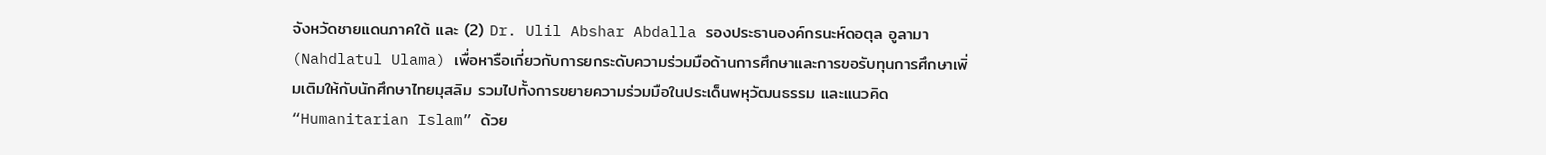จังหวัดชายแดนภาคใต้ และ (2) Dr. Ulil Abshar Abdalla รองประธานองค์กรนะห์ดอตุล อูลามา (Nahdlatul Ulama) เพื่อหารือเกี่ยวกับการยกระดับความร่วมมือด้านการศึกษาและการขอรับทุนการศึกษาเพิ่มเติมให้กับนักศึกษาไทยมุสลิม รวมไปทั้งการขยายความร่วมมือในประเด็นพหุวัฒนธรรม และแนวคิด “Humanitarian Islam” ด้วย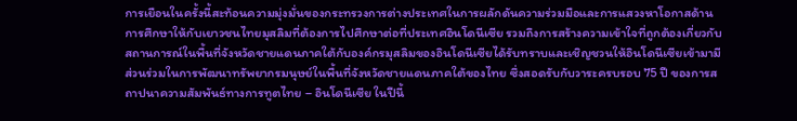การเยือนในครั้งนี้สะท้อนความมุ่งมั่นของกระทรวงการต่างประเทศในการผลักดันความร่วมมือและการแสวงหาโอกาสด้านการศึกษาให้กับเยาวชนไทยมุสลิมที่ต้องการไปศึกษาต่อที่ประเทศอินโดนีเซีย รวมถึงการสร้างความเข้าใจที่ถูกต้องเกี่ยวกับสถานการณ์ในพื้นที่จังหวัดชายแดนภาคใต้กับองค์กรมุสลิมของอินโดนีเซียได้รับทราบและเชิญชวนให้อินโดนีเซียเข้ามามีส่วนร่วมในการพัฒนาทรัพยากรมนุษย์ในพื้นที่จังหวัดชายแดนภาคใต้ของไทย ซึ่งสอดรับกับวาระครบรอบ 75 ปี ของการสถาปนาความสัมพันธ์ทางการทูตไทย – อินโดนีเซีย ในปีนี้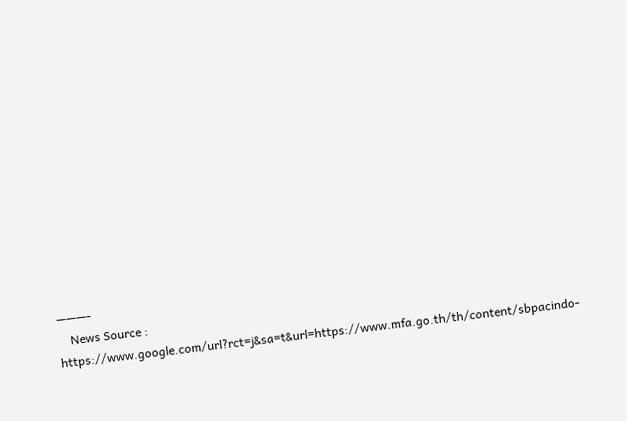———-
    News Source : https://www.google.com/url?rct=j&sa=t&url=https://www.mfa.go.th/th/content/sbpacindo-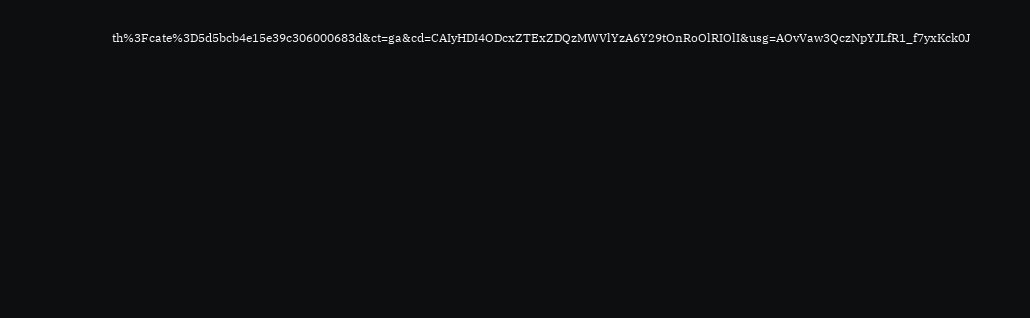th%3Fcate%3D5d5bcb4e15e39c306000683d&ct=ga&cd=CAIyHDI4ODcxZTExZDQzMWVlYzA6Y29tOnRoOlRIOlI&usg=AOvVaw3QczNpYJLfR1_f7yxKck0J